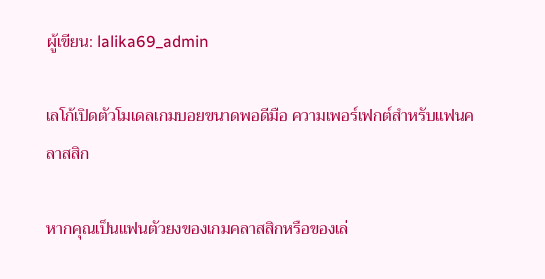ผู้เขียน: lalika69_admin

เลโก้เปิดตัวโมเดลเกมบอยขนาดพอดีมือ ความเพอร์เฟกต์สำหรับแฟนคลาสสิก

หากคุณเป็นแฟนตัวยงของเกมคลาสสิกหรือของเล่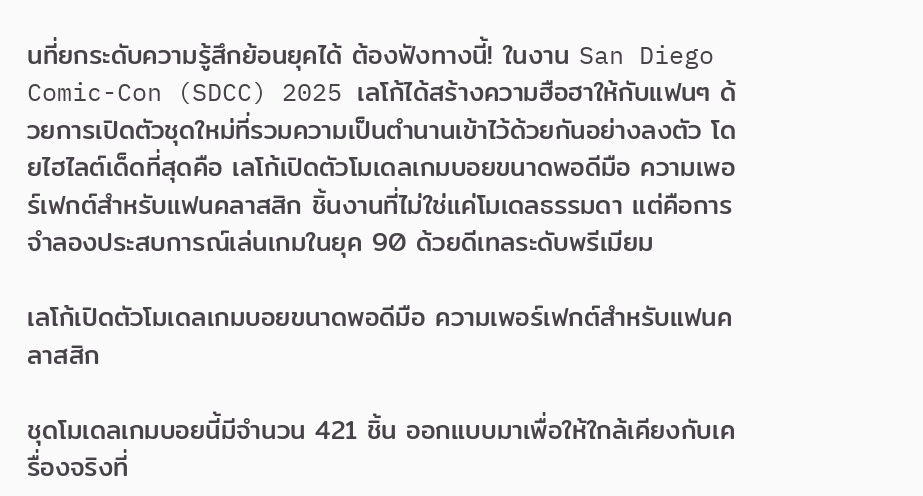นที่ยกระดับความรู้สึกย้อนยุคได้ ต้องฟังทางนี้! ในงาน San Diego Comic-Con (SDCC) 2025 เลโก้ได้สร้างความฮือฮาให้กับแฟนๆ ด้วยการเปิดตัวชุดใหม่ที่รวมความเป็นตำนานเข้าไว้ด้วยกันอย่างลงตัว โดยไฮไลต์เด็ดที่สุดคือ เลโก้เปิดตัวโมเดลเกมบอยขนาดพอดีมือ ความเพอร์เฟกต์สำหรับแฟนคลาสสิก ชิ้นงานที่ไม่ใช่แค่โมเดลธรรมดา แต่คือการจำลองประสบการณ์เล่นเกมในยุค 90 ด้วยดีเทลระดับพรีเมียม

เลโก้เปิดตัวโมเดลเกมบอยขนาดพอดีมือ ความเพอร์เฟกต์สำหรับแฟนคลาสสิก

ชุดโมเดลเกมบอยนี้มีจำนวน 421 ชิ้น ออกแบบมาเพื่อให้ใกล้เคียงกับเครื่องจริงที่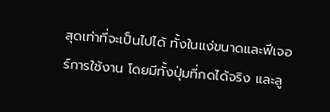สุดเท่าที่จะเป็นไปได้ ทั้งในแง่ขนาดและฟีเจอร์การใช้งาน โดยมีทั้งปุ่มที่กดได้จริง และลู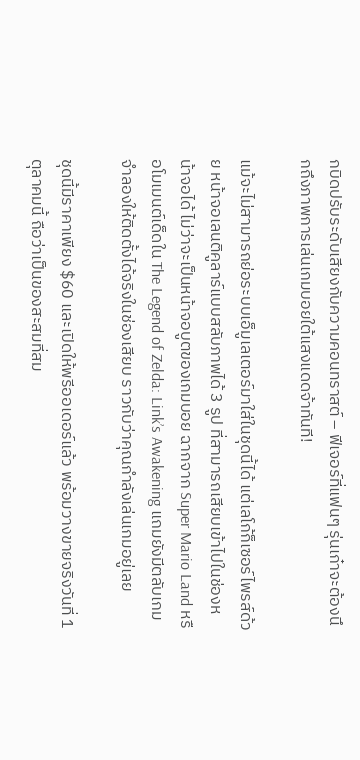กบิดปรับระดับเสียงกับความคอนทราสต์ – ฟีเจอร์ที่แฟนๆ รุ่นเก๋าจะต้องนึกถึงภาพการเล่นเกมบอยใต้แสงแดดจ้าทันที!

แม้จะไม่สามารถย่อระบบเอ็มูเลเตอร์มาใส่ในชุดนี้ได้ แต่เลโก้ก็เซอร์ไพรส์ด้วย หน้าจอเลนติคูลาร์แบบสลับภาพได้ 3 รูป ที่สามารถเสียบเข้าไปในช่องหน้าจอได้ ไม่ว่าจะเป็นหน้าจอบูตของเกมบอย ฉากจาก Super Mario Land หรือโมเมนต์เด็ดใน The Legend of Zelda: Link’s Awakening แถมยังมีตลับเกมจำลองให้ติดตั้งได้จริงในช่องเสียบ ราวกับว่าคุณกำลังเล่นเกมอยู่เลย

ชุดนี้มีราคาเพียง $60 และเปิดให้พรีออเดอร์แล้ว พร้อมวางขายจริงวันที่ 1 ตุลาคมนี้ ถือว่าเป็นของสะสมที่สม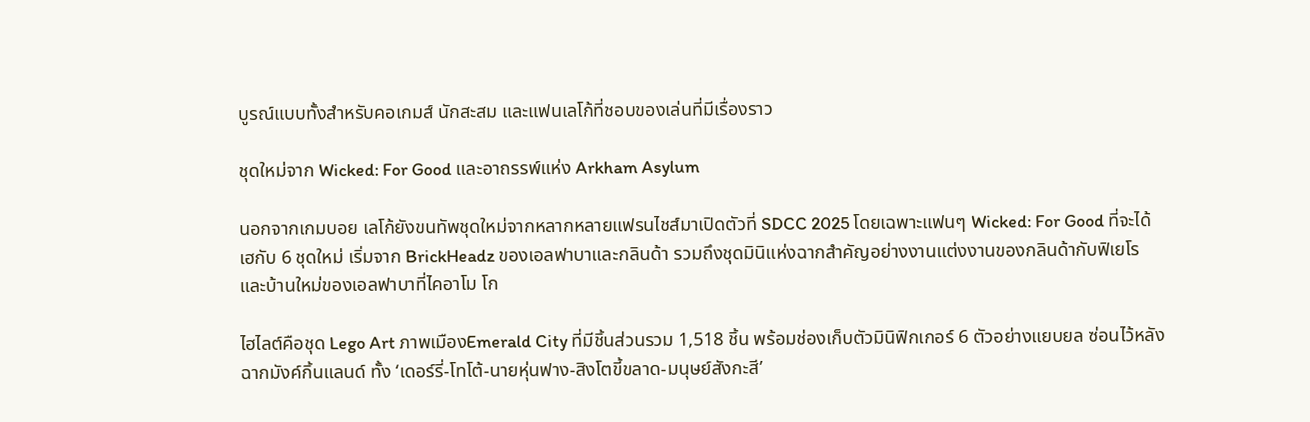บูรณ์แบบทั้งสำหรับคอเกมส์ นักสะสม และแฟนเลโก้ที่ชอบของเล่นที่มีเรื่องราว

ชุดใหม่จาก Wicked: For Good และอาถรรพ์แห่ง Arkham Asylum

นอกจากเกมบอย เลโก้ยังขนทัพชุดใหม่จากหลากหลายแฟรนไชส์มาเปิดตัวที่ SDCC 2025 โดยเฉพาะแฟนๆ Wicked: For Good ที่จะได้เฮกับ 6 ชุดใหม่ เริ่มจาก BrickHeadz ของเอลฟาบาและกลินด้า รวมถึงชุดมินิแห่งฉากสำคัญอย่างงานแต่งงานของกลินด้ากับฟิเยโร และบ้านใหม่ของเอลฟาบาที่ไคอาโม โก

ไฮไลต์คือชุด Lego Art ภาพเมืองEmerald City ที่มีชิ้นส่วนรวม 1,518 ชิ้น พร้อมช่องเก็บตัวมินิฟิกเกอร์ 6 ตัวอย่างแยบยล ซ่อนไว้หลังฉากมังค์กิ้นแลนด์ ทั้ง ‘เดอร์รี่-โทโต้-นายหุ่นฟาง-สิงโตขี้ขลาด-มนุษย์สังกะสี’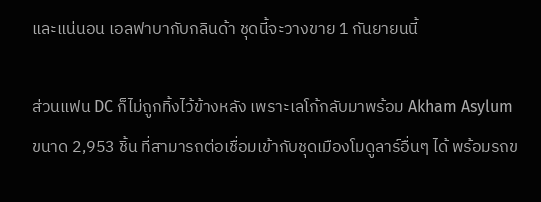และแน่นอน เอลฟาบากับกลินด้า ชุดนี้จะวางขาย 1 กันยายนนี้

ส่วนแฟน DC ก็ไม่ถูกทิ้งไว้ข้างหลัง เพราะเลโก้กลับมาพร้อม Akham Asylum ขนาด 2,953 ชิ้น ที่สามารถต่อเชื่อมเข้ากับชุดเมืองโมดูลาร์อื่นๆ ได้ พร้อมรถข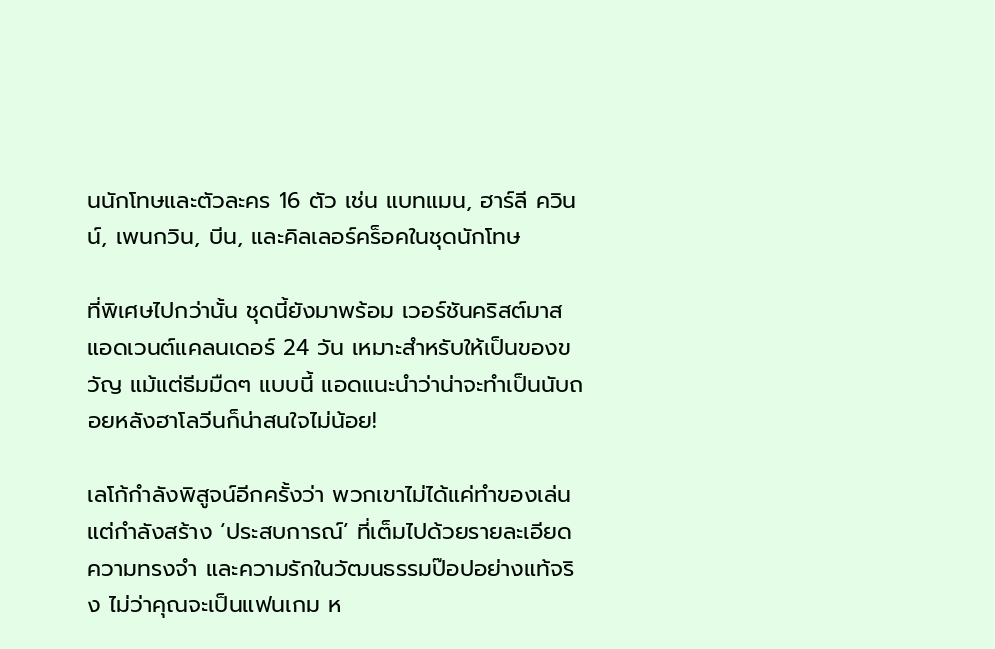นนักโทษและตัวละคร 16 ตัว เช่น แบทแมน, ฮาร์ลี ควินน์, เพนกวิน, บีน, และคิลเลอร์คร็อคในชุดนักโทษ

ที่พิเศษไปกว่านั้น ชุดนี้ยังมาพร้อม เวอร์ชันคริสต์มาสแอดเวนต์แคลนเดอร์ 24 วัน เหมาะสำหรับให้เป็นของขวัญ แม้แต่ธีมมืดๆ แบบนี้ แอดแนะนำว่าน่าจะทำเป็นนับถอยหลังฮาโลวีนก็น่าสนใจไม่น้อย!

เลโก้กำลังพิสูจน์อีกครั้งว่า พวกเขาไม่ได้แค่ทำของเล่น แต่กำลังสร้าง ‘ประสบการณ์’ ที่เต็มไปด้วยรายละเอียด ความทรงจำ และความรักในวัฒนธรรมป๊อปอย่างแท้จริง ไม่ว่าคุณจะเป็นแฟนเกม ห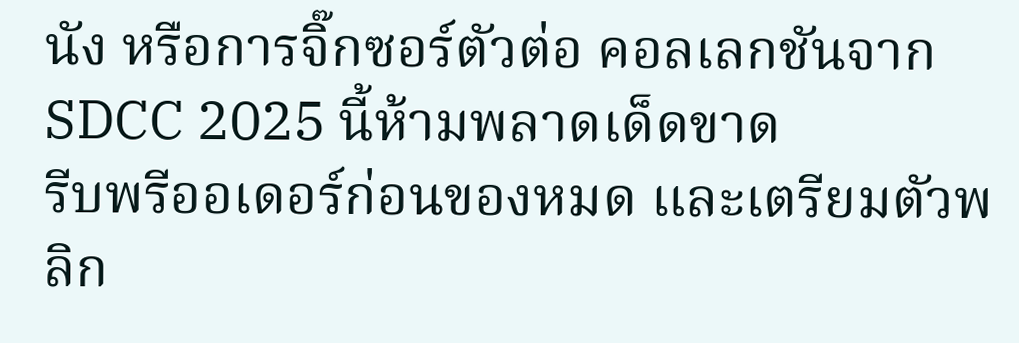นัง หรือการจิ๊กซอร์ตัวต่อ คอลเลกชันจาก SDCC 2025 นี้ห้ามพลาดเด็ดขาด
รีบพรีออเดอร์ก่อนของหมด และเตรียมตัวพลิก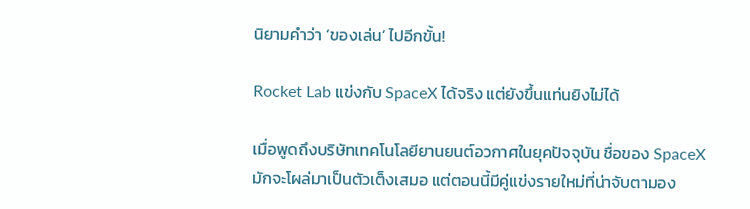นิยามคำว่า ‘ของเล่น’ ไปอีกขั้น!

Rocket Lab แข่งกับ SpaceX ได้จริง แต่ยังขึ้นแท่นยิงไม่ได้

เมื่อพูดถึงบริษัทเทคโนโลยียานยนต์อวกาศในยุคปัจจุบัน ชื่อของ SpaceX มักจะโผล่มาเป็นตัวเต็งเสมอ แต่ตอนนี้มีคู่แข่งรายใหม่ที่น่าจับตามอง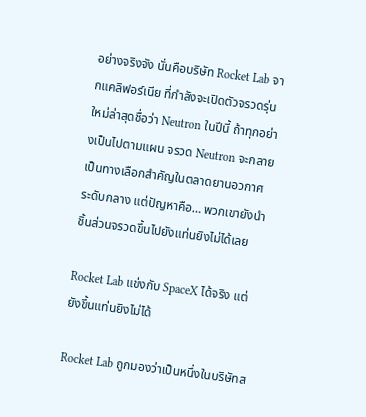อย่างจริงจัง นั่นคือบริษัท Rocket Lab จากแคลิฟอร์เนีย ที่กำลังจะเปิดตัวจรวดรุ่นใหม่ล่าสุดชื่อว่า Neutron ในปีนี้ ถ้าทุกอย่างเป็นไปตามแผน จรวด Neutron จะกลายเป็นทางเลือกสำคัญในตลาดยานอวกาศระดับกลาง แต่ปัญหาคือ… พวกเขายังนำชิ้นส่วนจรวดขึ้นไปยังแท่นยิงไม่ได้เลย

Rocket Lab แข่งกับ SpaceX ได้จริง แต่ยังขึ้นแท่นยิงไม่ได้

Rocket Lab ถูกมองว่าเป็นหนึ่งในบริษัทส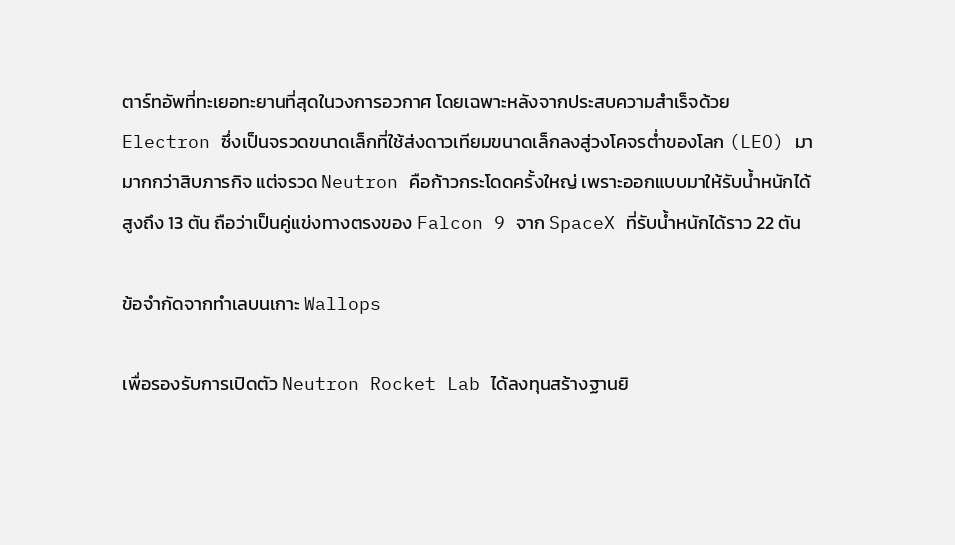ตาร์ทอัพที่ทะเยอทะยานที่สุดในวงการอวกาศ โดยเฉพาะหลังจากประสบความสำเร็จด้วย Electron ซึ่งเป็นจรวดขนาดเล็กที่ใช้ส่งดาวเทียมขนาดเล็กลงสู่วงโคจรต่ำของโลก (LEO) มามากกว่าสิบภารกิจ แต่จรวด Neutron คือก้าวกระโดดครั้งใหญ่ เพราะออกแบบมาให้รับน้ำหนักได้สูงถึง 13 ตัน ถือว่าเป็นคู่แข่งทางตรงของ Falcon 9 จาก SpaceX ที่รับน้ำหนักได้ราว 22 ตัน

ข้อจำกัดจากทำเลบนเกาะ Wallops

เพื่อรองรับการเปิดตัว Neutron Rocket Lab ได้ลงทุนสร้างฐานยิ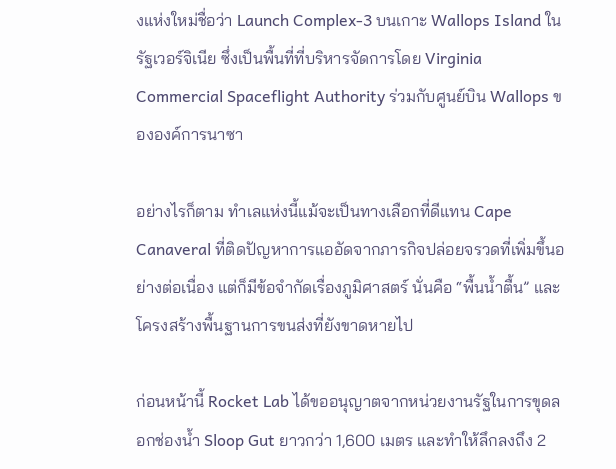งแห่งใหม่ชื่อว่า Launch Complex-3 บนเกาะ Wallops Island ในรัฐเวอร์จิเนีย ซึ่งเป็นพื้นที่ที่บริหารจัดการโดย Virginia Commercial Spaceflight Authority ร่วมกับศูนย์บิน Wallops ขององค์การนาซา

อย่างไรก็ตาม ทำเลแห่งนี้แม้จะเป็นทางเลือกที่ดีแทน Cape Canaveral ที่ติดปัญหาการแออัดจากภารกิจปล่อยจรวดที่เพิ่มขึ้นอย่างต่อเนื่อง แต่ก็มีข้อจำกัดเรื่องภูมิศาสตร์ นั่นคือ “พื้นน้ำตื้น” และโครงสร้างพื้นฐานการขนส่งที่ยังขาดหายไป

ก่อนหน้านี้ Rocket Lab ได้ขออนุญาตจากหน่วยงานรัฐในการขุดลอกช่องน้ำ Sloop Gut ยาวกว่า 1,600 เมตร และทำให้ลึกลงถึง 2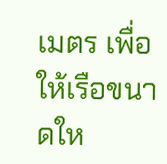เมตร เพื่อให้เรือขนาดให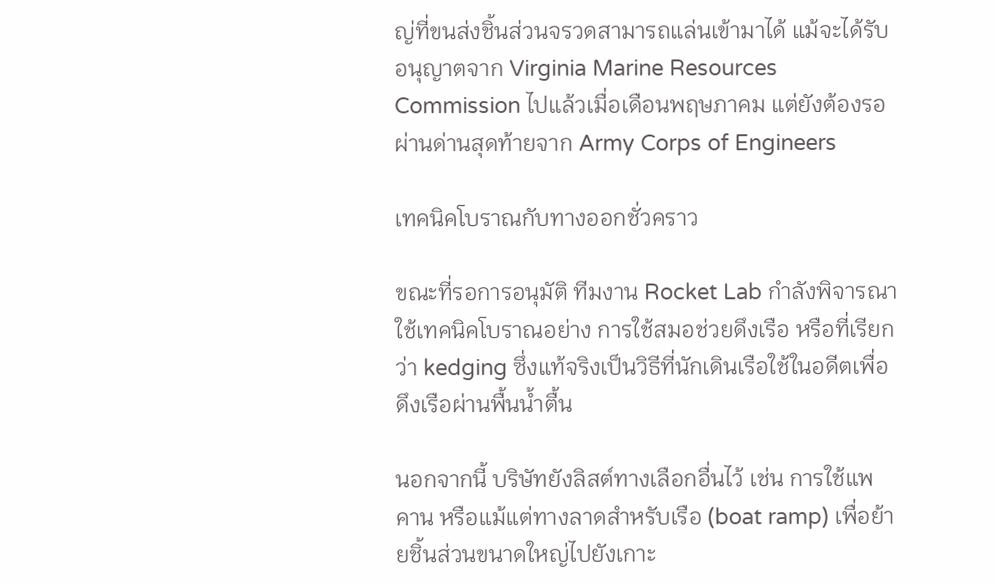ญ่ที่ขนส่งชิ้นส่วนจรวดสามารถแล่นเข้ามาได้ แม้จะได้รับอนุญาตจาก Virginia Marine Resources Commission ไปแล้วเมื่อเดือนพฤษภาคม แต่ยังต้องรอผ่านด่านสุดท้ายจาก Army Corps of Engineers

เทคนิคโบราณกับทางออกชั่วคราว

ขณะที่รอการอนุมัติ ทีมงาน Rocket Lab กำลังพิจารณาใช้เทคนิคโบราณอย่าง การใช้สมอช่วยดึงเรือ หรือที่เรียกว่า kedging ซึ่งแท้จริงเป็นวิธีที่นักเดินเรือใช้ในอดีตเพื่อดึงเรือผ่านพื้นน้ำตื้น

นอกจากนี้ บริษัทยังลิสต์ทางเลือกอื่นไว้ เช่น การใช้แพ คาน หรือแม้แต่ทางลาดสำหรับเรือ (boat ramp) เพื่อย้ายชิ้นส่วนขนาดใหญ่ไปยังเกาะ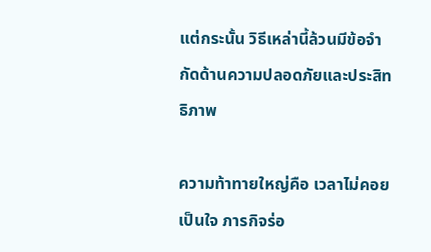แต่กระนั้น วิธีเหล่านี้ล้วนมีข้อจำกัดด้านความปลอดภัยและประสิทธิภาพ

ความท้าทายใหญ่คือ เวลาไม่คอยเป็นใจ ภารกิจร่อ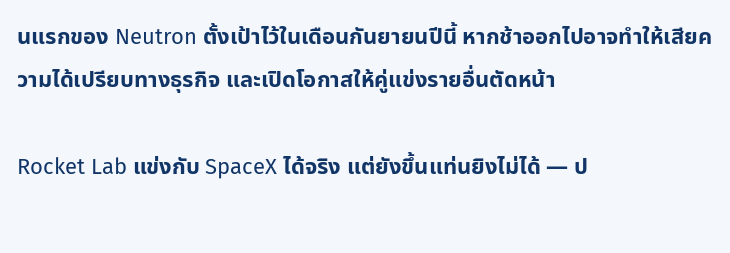นแรกของ Neutron ตั้งเป้าไว้ในเดือนกันยายนปีนี้ หากช้าออกไปอาจทำให้เสียความได้เปรียบทางธุรกิจ และเปิดโอกาสให้คู่แข่งรายอื่นตัดหน้า

Rocket Lab แข่งกับ SpaceX ได้จริง แต่ยังขึ้นแท่นยิงไม่ได้ — ป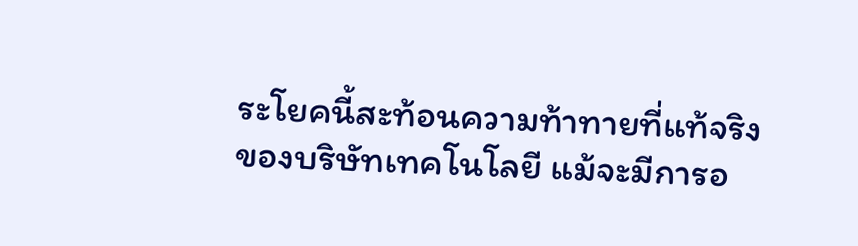ระโยคนี้สะท้อนความท้าทายที่แท้จริงของบริษัทเทคโนโลยี แม้จะมีการอ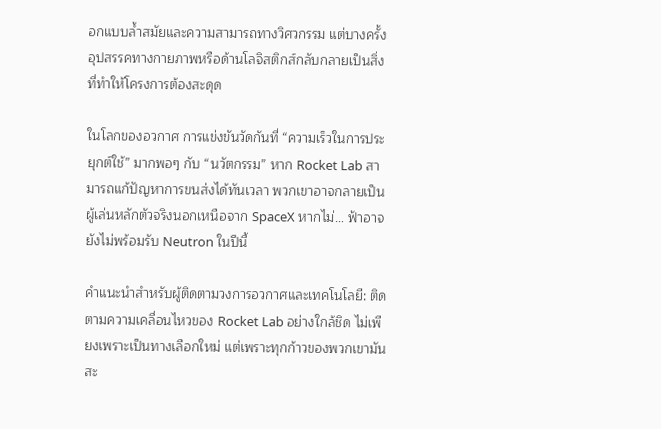อกแบบล้ำสมัยและความสามารถทางวิศวกรรม แต่บางครั้งอุปสรรคทางกายภาพหรือด้านโลจิสติกส์กลับกลายเป็นสิ่งที่ทำให้โครงการต้องสะดุด

ในโลกของอวกาศ การแข่งขันวัดกันที่ “ความเร็วในการประยุกต์ใช้” มากพอๆ กับ “นวัตกรรม” หาก Rocket Lab สามารถแก้ปัญหาการขนส่งได้ทันเวลา พวกเขาอาจกลายเป็นผู้เล่นหลักตัวจริงนอกเหนือจาก SpaceX หากไม่… ฟ้าอาจยังไม่พร้อมรับ Neutron ในปีนี้

คำแนะนำสำหรับผู้ติดตามวงการอวกาศและเทคโนโลยี: ติดตามความเคลื่อนไหวของ Rocket Lab อย่างใกล้ชิด ไม่เพียงเพราะเป็นทางเลือกใหม่ แต่เพราะทุกก้าวของพวกเขามันสะ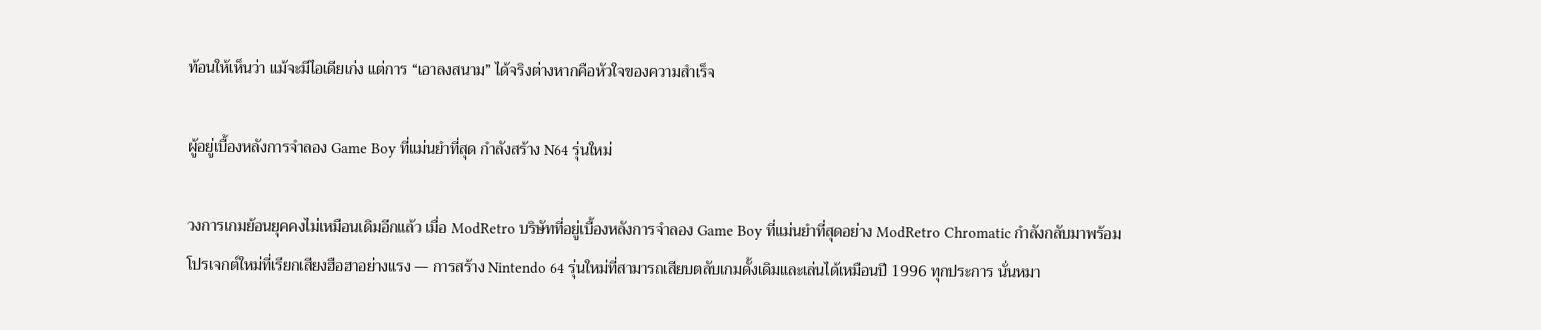ท้อนให้เห็นว่า แม้จะมีไอเดียเก่ง แต่การ “เอาลงสนาม” ได้จริงต่างหากคือหัวใจของความสำเร็จ

ผู้อยู่เบื้องหลังการจำลอง Game Boy ที่แม่นยำที่สุด กำลังสร้าง N64 รุ่นใหม่

วงการเกมย้อนยุคคงไม่เหมือนเดิมอีกแล้ว เมื่อ ModRetro บริษัทที่อยู่เบื้องหลังการจำลอง Game Boy ที่แม่นยำที่สุดอย่าง ModRetro Chromatic กำลังกลับมาพร้อมโปรเจกต์ใหม่ที่เรียกเสียงฮือฮาอย่างแรง — การสร้าง Nintendo 64 รุ่นใหม่ที่สามารถเสียบตลับเกมดั้งเดิมและเล่นได้เหมือนปี 1996 ทุกประการ นั่นหมา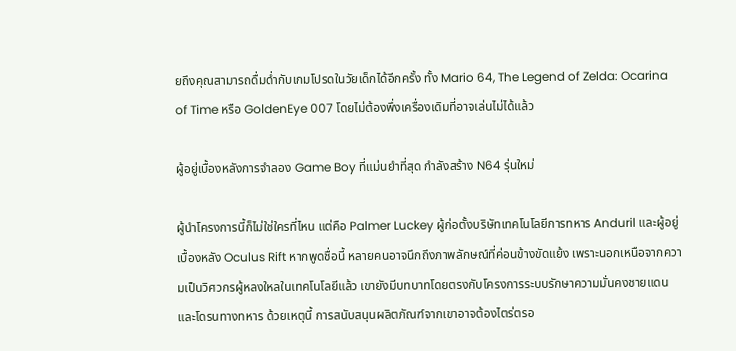ยถึงคุณสามารถดื่มด่ำกับเกมโปรดในวัยเด็กได้อีกครั้ง ทั้ง Mario 64, The Legend of Zelda: Ocarina of Time หรือ GoldenEye 007 โดยไม่ต้องพึ่งเครื่องเดิมที่อาจเล่นไม่ได้แล้ว

ผู้อยู่เบื้องหลังการจำลอง Game Boy ที่แม่นยำที่สุด กำลังสร้าง N64 รุ่นใหม่

ผู้นำโครงการนี้ก็ไม่ใช่ใครที่ไหน แต่คือ Palmer Luckey ผู้ก่อตั้งบริษัทเทคโนโลยีการทหาร Anduril และผู้อยู่เบื้องหลัง Oculus Rift หากพูดชื่อนี้ หลายคนอาจนึกถึงภาพลักษณ์ที่ค่อนข้างขัดแย้ง เพราะนอกเหนือจากความเป็นวิศวกรผู้หลงใหลในเทคโนโลยีแล้ว เขายังมีบทบาทโดยตรงกับโครงการระบบรักษาความมั่นคงชายแดนและโดรนทางทหาร ด้วยเหตุนี้ การสนับสนุนผลิตภัณฑ์จากเขาอาจต้องไตร่ตรอ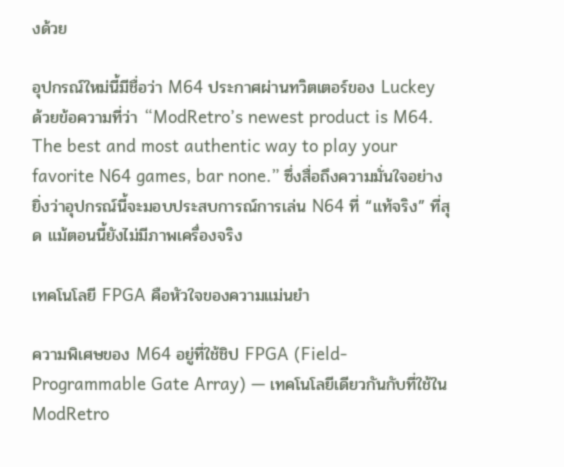งด้วย

อุปกรณ์ใหม่นี้มีชื่อว่า M64 ประกาศผ่านทวิตเตอร์ของ Luckey ด้วยข้อความที่ว่า “ModRetro’s newest product is M64. The best and most authentic way to play your favorite N64 games, bar none.” ซึ่งสื่อถึงความมั่นใจอย่างยิ่งว่าอุปกรณ์นี้จะมอบประสบการณ์การเล่น N64 ที่ “แท้จริง” ที่สุด แม้ตอนนี้ยังไม่มีภาพเครื่องจริง

เทคโนโลยี FPGA คือหัวใจของความแม่นยำ

ความพิเศษของ M64 อยู่ที่ใช้ชิป FPGA (Field-Programmable Gate Array) — เทคโนโลยีเดียวกันกับที่ใช้ใน ModRetro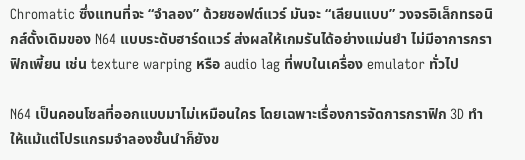Chromatic ซึ่งแทนที่จะ “จำลอง” ด้วยซอฟต์แวร์ มันจะ “เลียนแบบ” วงจรอิเล็กทรอนิกส์ดั้งเดิมของ N64 แบบระดับฮาร์ดแวร์ ส่งผลให้เกมรันได้อย่างแม่นยำ ไม่มีอาการกราฟิกเพี้ยน เช่น texture warping หรือ audio lag ที่พบในเครื่อง emulator ทั่วไป

N64 เป็นคอนโซลที่ออกแบบมาไม่เหมือนใคร โดยเฉพาะเรื่องการจัดการกราฟิก 3D ทำให้แม้แต่โปรแกรมจำลองชั้นนำก็ยังข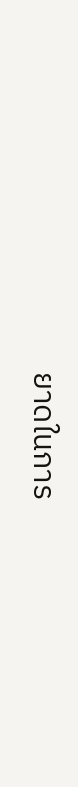ยาดในการ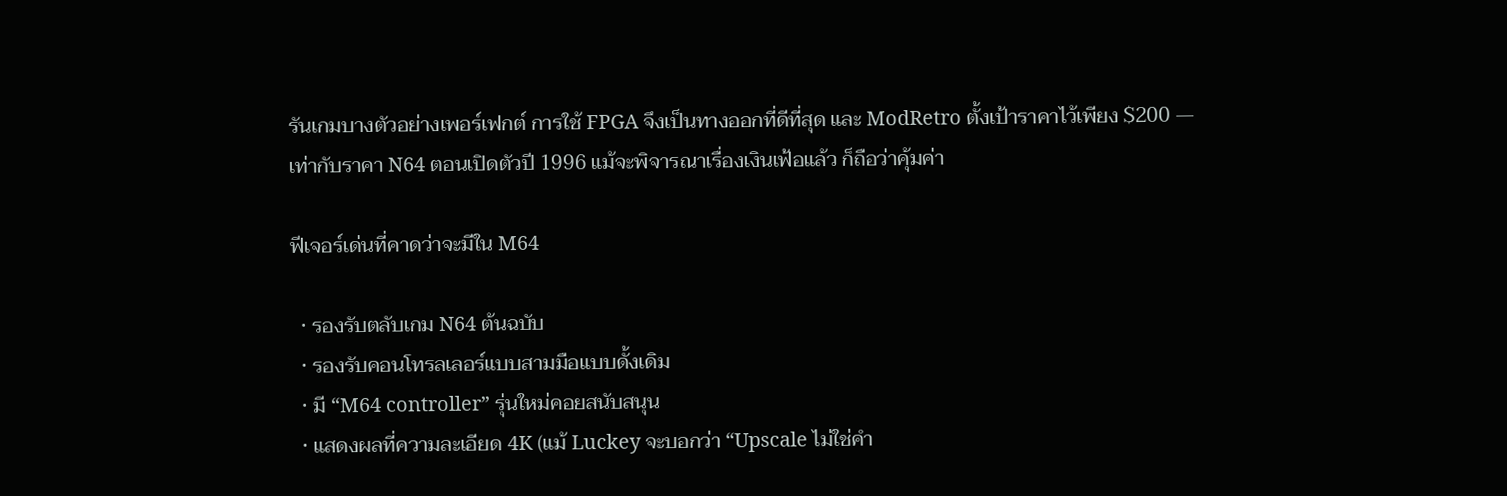รันเกมบางตัวอย่างเพอร์เฟกต์ การใช้ FPGA จึงเป็นทางออกที่ดีที่สุด และ ModRetro ตั้งเป้าราคาไว้เพียง $200 — เท่ากับราคา N64 ตอนเปิดตัวปี 1996 แม้จะพิจารณาเรื่องเงินเฟ้อแล้ว ก็ถือว่าคุ้มค่า

ฟีเจอร์เด่นที่คาดว่าจะมีใน M64

  • รองรับตลับเกม N64 ต้นฉบับ
  • รองรับคอนโทรลเลอร์แบบสามมือแบบดั้งเดิม
  • มี “M64 controller” รุ่นใหม่คอยสนับสนุน
  • แสดงผลที่ความละเอียด 4K (แม้ Luckey จะบอกว่า “Upscale ไม่ใช่คำ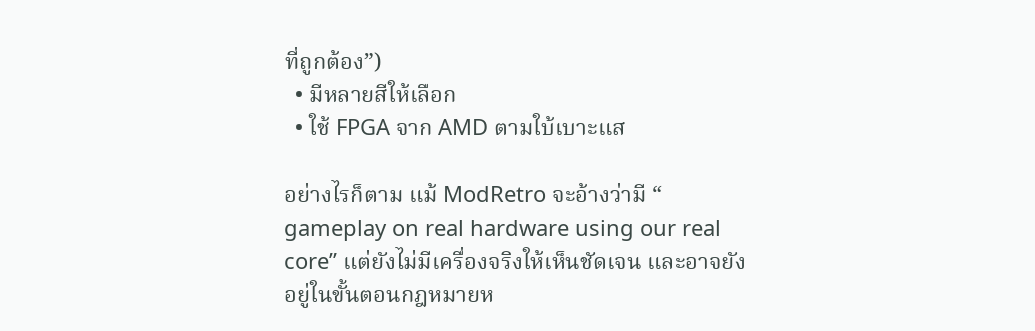ที่ถูกต้อง”)
  • มีหลายสีให้เลือก
  • ใช้ FPGA จาก AMD ตามใบ้เบาะแส

อย่างไรก็ตาม แม้ ModRetro จะอ้างว่ามี “ gameplay on real hardware using our real core” แต่ยังไม่มีเครื่องจริงให้เห็นชัดเจน และอาจยังอยู่ในขั้นตอนกฎหมายห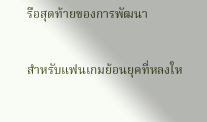รือสุดท้ายของการพัฒนา

สำหรับแฟนเกมย้อนยุคที่หลงให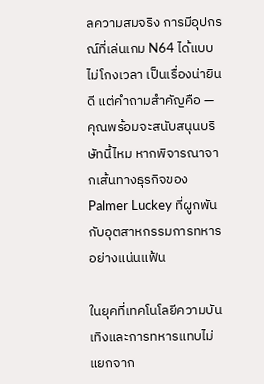ลความสมจริง การมีอุปกรณ์ที่เล่นเกม N64 ได้แบบไม่โกงเวลา เป็นเรื่องน่ายินดี แต่คำถามสำคัญคือ — คุณพร้อมจะสนับสนุนบริษัทนี้ไหม หากพิจารณาจากเส้นทางธุรกิจของ Palmer Luckey ที่ผูกพันกับอุตสาหกรรมการทหารอย่างแน่นแฟ้น

ในยุคที่เทคโนโลยีความบันเทิงและการทหารแทบไม่แยกจาก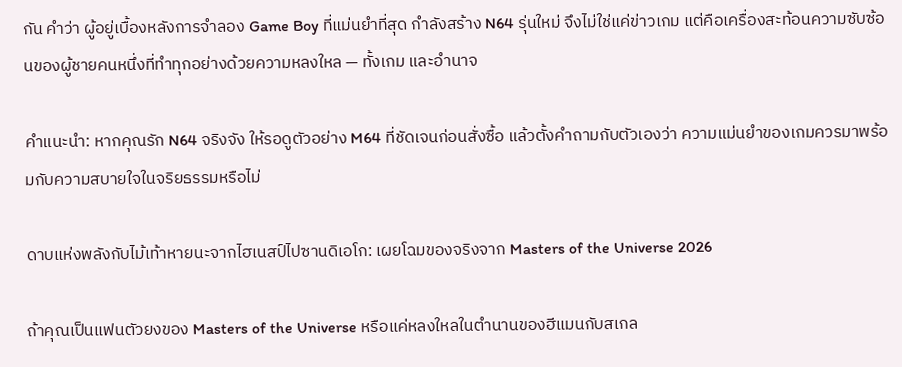กัน คำว่า ผู้อยู่เบื้องหลังการจำลอง Game Boy ที่แม่นยำที่สุด กำลังสร้าง N64 รุ่นใหม่ จึงไม่ใช่แค่ข่าวเกม แต่คือเครื่องสะท้อนความซับซ้อนของผู้ชายคนหนึ่งที่ทำทุกอย่างด้วยความหลงใหล — ทั้งเกม และอำนาจ

คำแนะนำ: หากคุณรัก N64 จริงจัง ให้รอดูตัวอย่าง M64 ที่ชัดเจนก่อนสั่งซื้อ แล้วตั้งคำถามกับตัวเองว่า ความแม่นยำของเกมควรมาพร้อมกับความสบายใจในจริยธรรมหรือไม่

ดาบแห่งพลังกับไม้เท้าหายนะจากไฮเนสป์ไปซานดิเอโก: เผยโฉมของจริงจาก Masters of the Universe 2026

ถ้าคุณเป็นแฟนตัวยงของ Masters of the Universe หรือแค่หลงใหลในตำนานของฮีแมนกับสเกล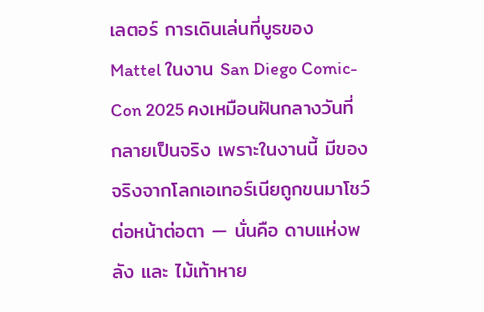เลตอร์ การเดินเล่นที่บูธของ Mattel ในงาน San Diego Comic-Con 2025 คงเหมือนฝันกลางวันที่กลายเป็นจริง เพราะในงานนี้ มีของจริงจากโลกเอเทอร์เนียถูกขนมาโชว์ต่อหน้าต่อตา — นั่นคือ ดาบแห่งพลัง และ ไม้เท้าหาย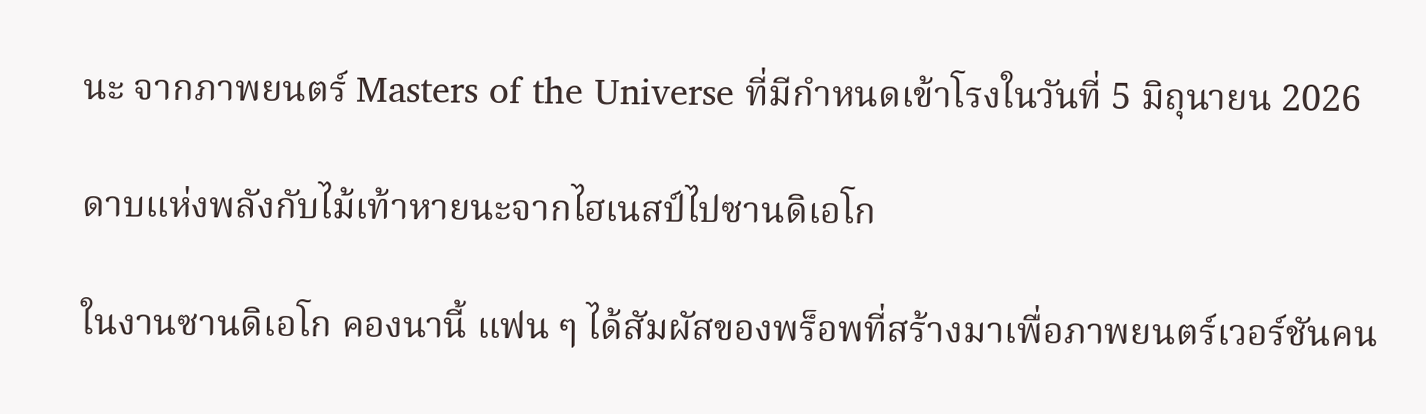นะ จากภาพยนตร์ Masters of the Universe ที่มีกำหนดเข้าโรงในวันที่ 5 มิถุนายน 2026

ดาบแห่งพลังกับไม้เท้าหายนะจากไฮเนสป์ไปซานดิเอโก

ในงานซานดิเอโก คองนานี้ แฟน ๆ ได้สัมผัสของพร็อพที่สร้างมาเพื่อภาพยนตร์เวอร์ชันคน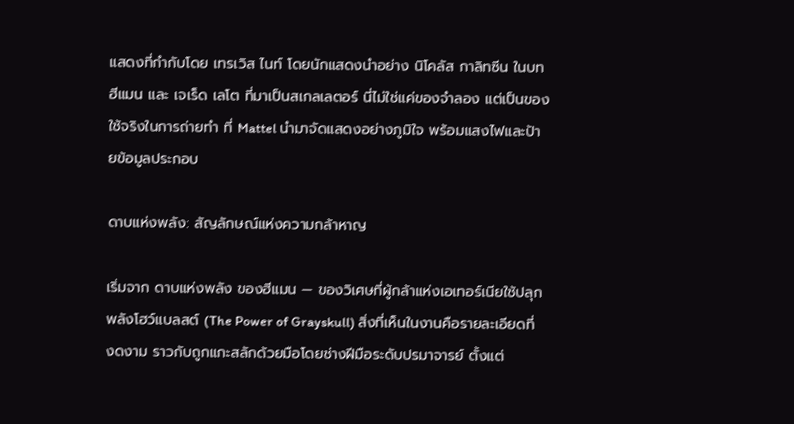แสดงที่กำกับโดย เทรเวิส ไนท์ โดยนักแสดงนำอย่าง นิโคลัส กาลิทซีน ในบทฮีแมน และ เจเร็ด เลโต ที่มาเป็นสเกลเลตอร์ นี่ไม่ใช่แค่ของจำลอง แต่เป็นของใช้จริงในการถ่ายทำ ที่ Mattel นำมาจัดแสดงอย่างภูมิใจ พร้อมแสงไฟและป้ายข้อมูลประกอบ

ดาบแห่งพลัง: สัญลักษณ์แห่งความกล้าหาญ

เริ่มจาก ดาบแห่งพลัง ของฮีแมน — ของวิเศษที่ผู้กล้าแห่งเอเทอร์เนียใช้ปลุกพลังโฮว์แบลสต์ (The Power of Grayskull) สิ่งที่เห็นในงานคือรายละเอียดที่งดงาม ราวกับถูกแกะสลักด้วยมือโดยช่างฝีมือระดับปรมาจารย์ ตั้งแต่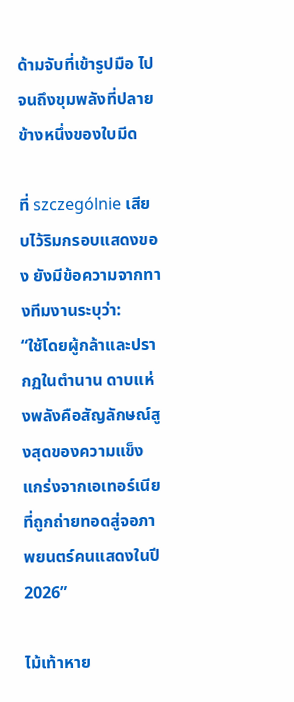ด้ามจับที่เข้ารูปมือ ไปจนถึงขุมพลังที่ปลายข้างหนึ่งของใบมีด

ที่ szczególnie เสียบไว้ริมกรอบแสดงของ ยังมีข้อความจากทางทีมงานระบุว่า:
“ใช้โดยผู้กล้าและปรากฏในตำนาน ดาบแห่งพลังคือสัญลักษณ์สูงสุดของความแข็งแกร่งจากเอเทอร์เนีย ที่ถูกถ่ายทอดสู่จอภาพยนตร์คนแสดงในปี 2026”

ไม้เท้าหาย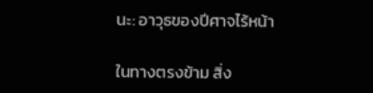นะ: อาวุธของปีศาจไร้หน้า

ในทางตรงข้าม สิ่ง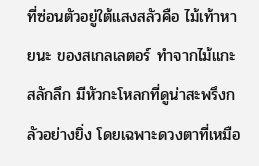ที่ซ่อนตัวอยู่ใต้แสงสลัวคือ ไม้เท้าหายนะ ของสเกลเลตอร์ ทำจากไม้แกะสลักลึก มีหัวกะโหลกที่ดูน่าสะพรึงกลัวอย่างยิ่ง โดยเฉพาะดวงตาที่เหมือ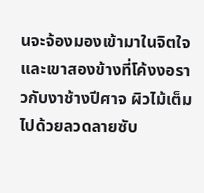นจะจ้องมองเข้ามาในจิตใจ และเขาสองข้างที่โค้งงอราวกับงาช้างปีศาจ ผิวไม้เต็มไปด้วยลวดลายซับ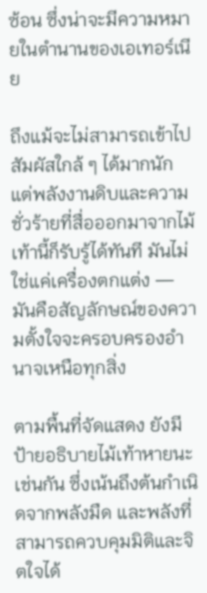ซ้อน ซึ่งน่าจะมีความหมายในตำนานของเอเทอร์เนีย

ถึงแม้จะไม่สามารถเข้าไปสัมผัสใกล้ ๆ ได้มากนัก แต่พลังงานดิบและความชั่วร้ายที่สื่อออกมาจากไม้เท้านี้ก็รับรู้ได้ทันที มันไม่ใช่แค่เครื่องตกแต่ง — มันคือสัญลักษณ์ของความตั้งใจจะครอบครองอำนาจเหนือทุกสิ่ง

ตามพื้นที่จัดแสดง ยังมีป้ายอธิบายไม้เท้าหายนะเช่นกัน ซึ่งเน้นถึงต้นกำเนิดจากพลังมืด และพลังที่สามารถควบคุมมิติและจิตใจได้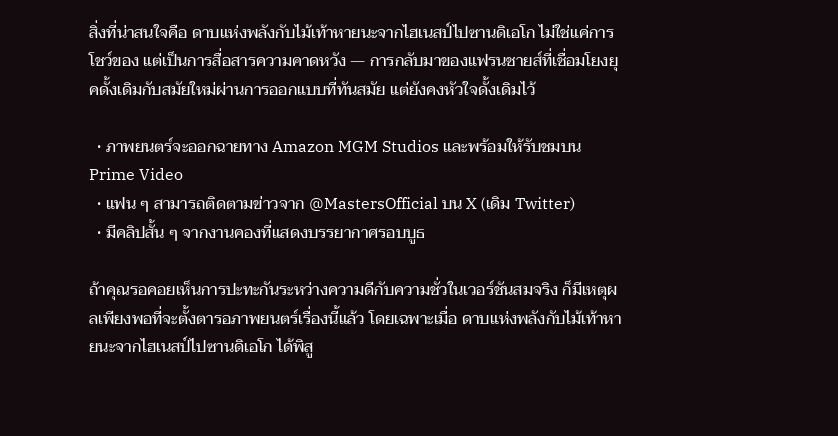สิ่งที่น่าสนใจคือ ดาบแห่งพลังกับไม้เท้าหายนะจากไฮเนสป์ไปซานดิเอโก ไม่ใช่แค่การโชว์ของ แต่เป็นการสื่อสารความคาดหวัง — การกลับมาของแฟรนชายส์ที่เชื่อมโยงยุคดั้งเดิมกับสมัยใหม่ผ่านการออกแบบที่ทันสมัย แต่ยังคงหัวใจดั้งเดิมไว้

  • ภาพยนตร์จะออกฉายทาง Amazon MGM Studios และพร้อมให้รับชมบน Prime Video
  • แฟน ๆ สามารถติดตามข่าวจาก @MastersOfficial บน X (เดิม Twitter)
  • มีคลิปสั้น ๆ จากงานคองที่แสดงบรรยากาศรอบบูธ

ถ้าคุณรอคอยเห็นการปะทะกันระหว่างความดีกับความชั่วในเวอร์ชันสมจริง ก็มีเหตุผลเพียงพอที่จะตั้งตารอภาพยนตร์เรื่องนี้แล้ว โดยเฉพาะเมื่อ ดาบแห่งพลังกับไม้เท้าหายนะจากไฮเนสป์ไปซานดิเอโก ได้พิสู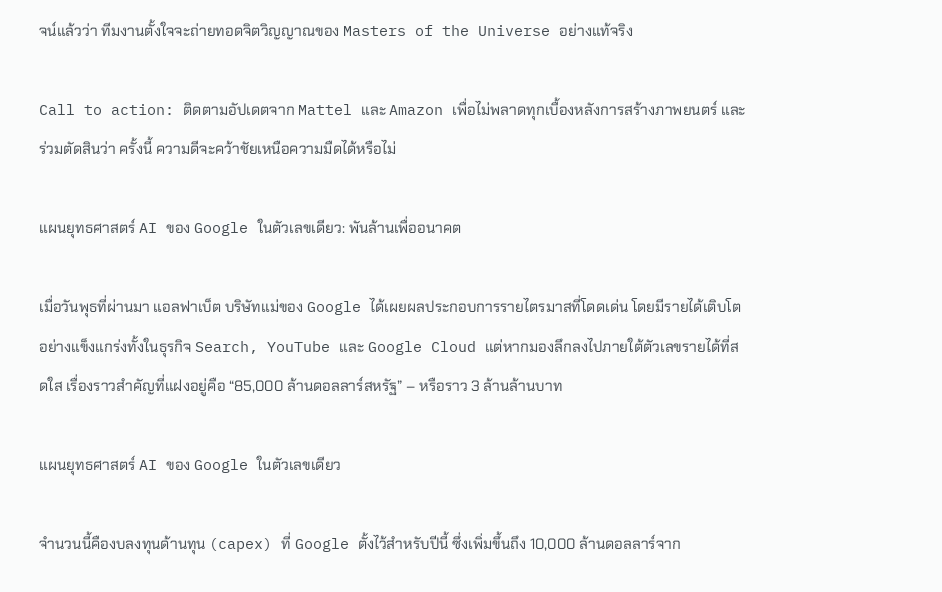จน์แล้วว่า ทีมงานตั้งใจจะถ่ายทอดจิตวิญญาณของ Masters of the Universe อย่างแท้จริง

Call to action: ติดตามอัปเดตจาก Mattel และ Amazon เพื่อไม่พลาดทุกเบื้องหลังการสร้างภาพยนตร์ และร่วมตัดสินว่า ครั้งนี้ ความดีจะคว้าชัยเหนือความมืดได้หรือไม่

แผนยุทธศาสตร์ AI ของ Google ในตัวเลขเดียว: พันล้านเพื่ออนาคต

เมื่อวันพุธที่ผ่านมา แอลฟาเบ็ต บริษัทแม่ของ Google ได้เผยผลประกอบการรายไตรมาสที่โดดเด่น โดยมีรายได้เติบโตอย่างแข็งแกร่งทั้งในธุรกิจ Search, YouTube และ Google Cloud แต่หากมองลึกลงไปภายใต้ตัวเลขรายได้ที่สดใส เรื่องราวสำคัญที่แฝงอยู่คือ “85,000 ล้านดอลลาร์สหรัฐ” – หรือราว 3 ล้านล้านบาท

แผนยุทธศาสตร์ AI ของ Google ในตัวเลขเดียว

จำนวนนี้คืองบลงทุนด้านทุน (capex) ที่ Google ตั้งไว้สำหรับปีนี้ ซึ่งเพิ่มขึ้นถึง 10,000 ล้านดอลลาร์จาก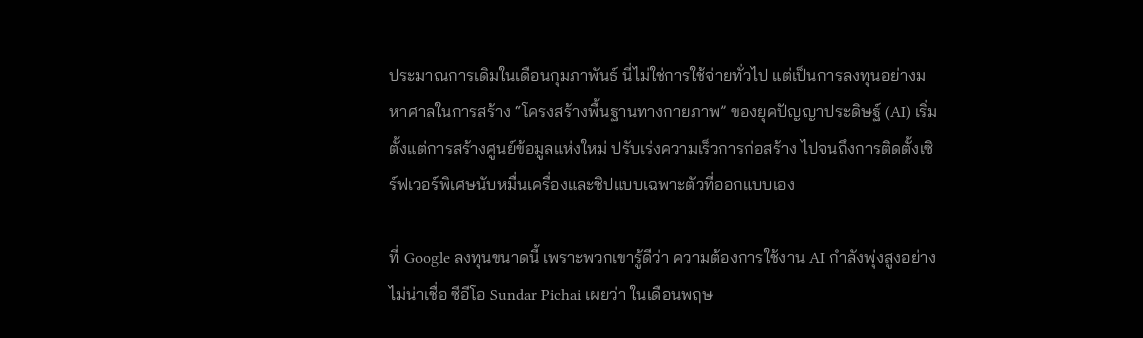ประมาณการเดิมในเดือนกุมภาพันธ์ นี่ไม่ใช่การใช้จ่ายทั่วไป แต่เป็นการลงทุนอย่างมหาศาลในการสร้าง “โครงสร้างพื้นฐานทางกายภาพ” ของยุคปัญญาประดิษฐ์ (AI) เริ่มตั้งแต่การสร้างศูนย์ข้อมูลแห่งใหม่ ปรับเร่งความเร็วการก่อสร้าง ไปจนถึงการติดตั้งเซิร์ฟเวอร์พิเศษนับหมื่นเครื่องและชิปแบบเฉพาะตัวที่ออกแบบเอง

ที่ Google ลงทุนขนาดนี้ เพราะพวกเขารู้ดีว่า ความต้องการใช้งาน AI กำลังพุ่งสูงอย่างไม่น่าเชื่อ ซีอีโอ Sundar Pichai เผยว่า ในเดือนพฤษ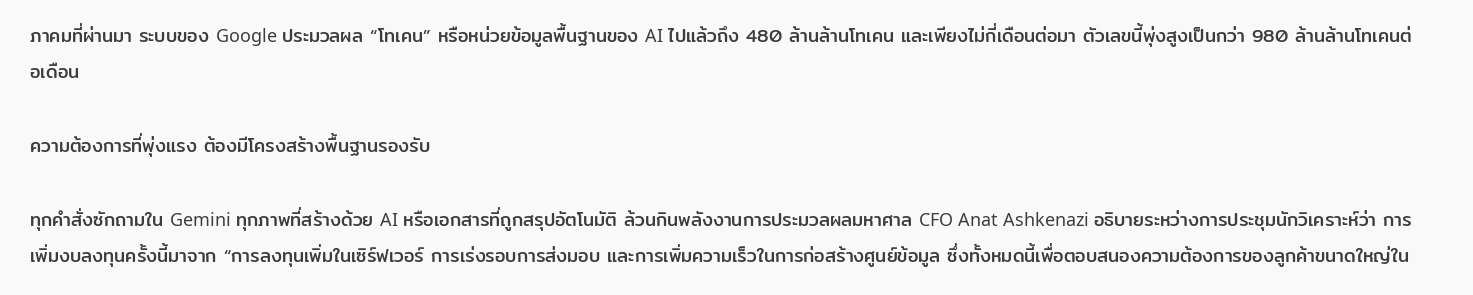ภาคมที่ผ่านมา ระบบของ Google ประมวลผล “โทเคน” หรือหน่วยข้อมูลพื้นฐานของ AI ไปแล้วถึง 480 ล้านล้านโทเคน และเพียงไม่กี่เดือนต่อมา ตัวเลขนี้พุ่งสูงเป็นกว่า 980 ล้านล้านโทเคนต่อเดือน

ความต้องการที่พุ่งแรง ต้องมีโครงสร้างพื้นฐานรองรับ

ทุกคำสั่งซักถามใน Gemini ทุกภาพที่สร้างด้วย AI หรือเอกสารที่ถูกสรุปอัตโนมัติ ล้วนกินพลังงานการประมวลผลมหาศาล CFO Anat Ashkenazi อธิบายระหว่างการประชุมนักวิเคราะห์ว่า การเพิ่มงบลงทุนครั้งนี้มาจาก “การลงทุนเพิ่มในเซิร์ฟเวอร์ การเร่งรอบการส่งมอบ และการเพิ่มความเร็วในการก่อสร้างศูนย์ข้อมูล ซึ่งทั้งหมดนี้เพื่อตอบสนองความต้องการของลูกค้าขนาดใหญ่ใน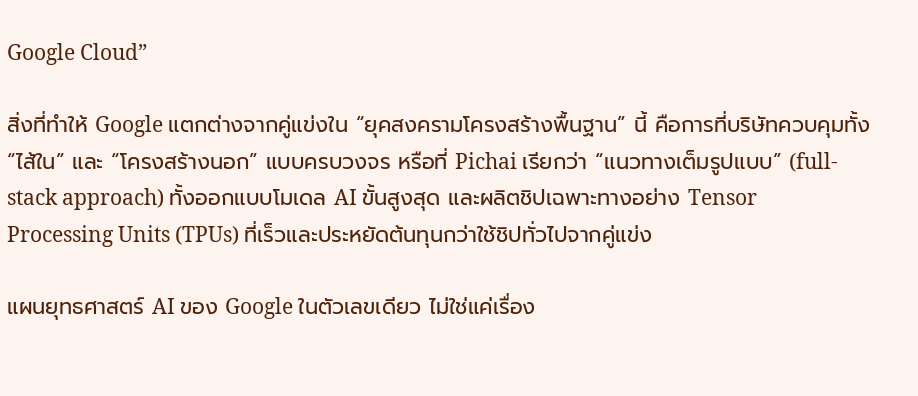Google Cloud”

สิ่งที่ทำให้ Google แตกต่างจากคู่แข่งใน “ยุคสงครามโครงสร้างพื้นฐาน” นี้ คือการที่บริษัทควบคุมทั้ง “ไส้ใน” และ “โครงสร้างนอก” แบบครบวงจร หรือที่ Pichai เรียกว่า “แนวทางเต็มรูปแบบ” (full-stack approach) ทั้งออกแบบโมเดล AI ขั้นสูงสุด และผลิตชิปเฉพาะทางอย่าง Tensor Processing Units (TPUs) ที่เร็วและประหยัดต้นทุนกว่าใช้ชิปทั่วไปจากคู่แข่ง

แผนยุทธศาสตร์ AI ของ Google ในตัวเลขเดียว ไม่ใช่แค่เรื่อง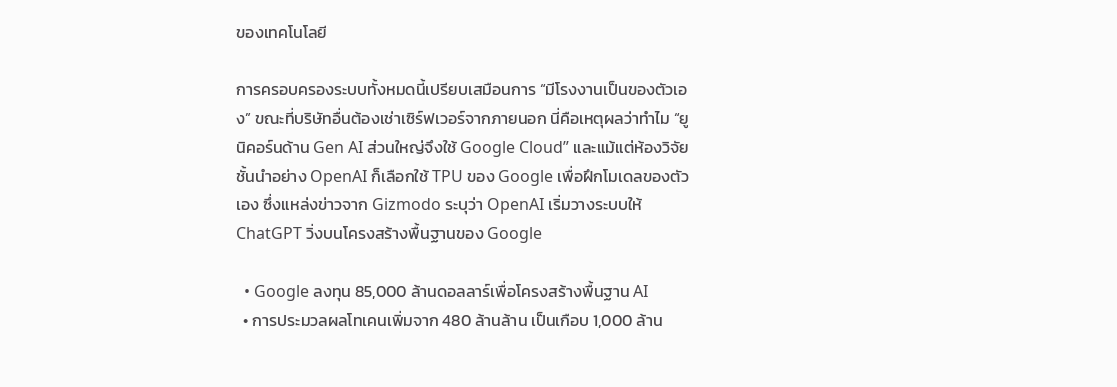ของเทคโนโลยี

การครอบครองระบบทั้งหมดนี้เปรียบเสมือนการ “มีโรงงานเป็นของตัวเอง” ขณะที่บริษัทอื่นต้องเช่าเซิร์ฟเวอร์จากภายนอก นี่คือเหตุผลว่าทำไม “ยูนิคอร์นด้าน Gen AI ส่วนใหญ่จึงใช้ Google Cloud” และแม้แต่ห้องวิจัยชั้นนำอย่าง OpenAI ก็เลือกใช้ TPU ของ Google เพื่อฝึกโมเดลของตัวเอง ซึ่งแหล่งข่าวจาก Gizmodo ระบุว่า OpenAI เริ่มวางระบบให้ ChatGPT วิ่งบนโครงสร้างพื้นฐานของ Google

  • Google ลงทุน 85,000 ล้านดอลลาร์เพื่อโครงสร้างพื้นฐาน AI
  • การประมวลผลโทเคนเพิ่มจาก 480 ล้านล้าน เป็นเกือบ 1,000 ล้าน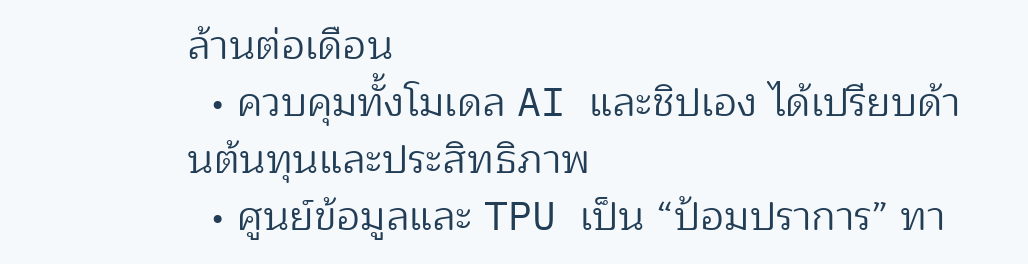ล้านต่อเดือน
  • ควบคุมทั้งโมเดล AI และชิปเอง ได้เปรียบด้านต้นทุนและประสิทธิภาพ
  • ศูนย์ข้อมูลและ TPU เป็น “ป้อมปราการ” ทา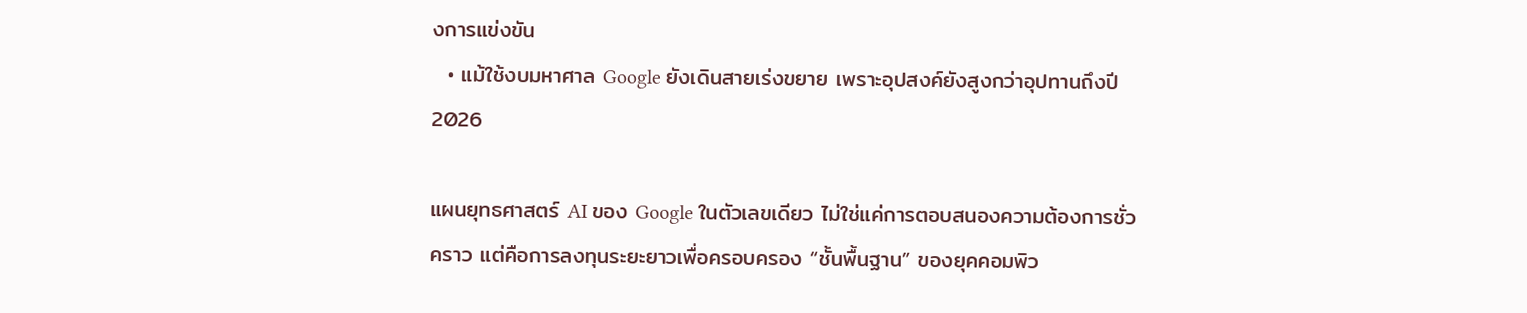งการแข่งขัน
  • แม้ใช้งบมหาศาล Google ยังเดินสายเร่งขยาย เพราะอุปสงค์ยังสูงกว่าอุปทานถึงปี 2026

แผนยุทธศาสตร์ AI ของ Google ในตัวเลขเดียว ไม่ใช่แค่การตอบสนองความต้องการชั่วคราว แต่คือการลงทุนระยะยาวเพื่อครอบครอง “ชั้นพื้นฐาน” ของยุคคอมพิว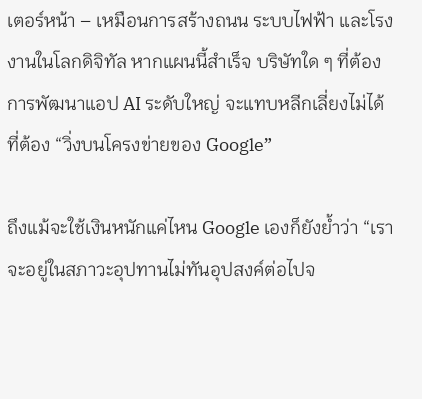เตอร์หน้า – เหมือนการสร้างถนน ระบบไฟฟ้า และโรงงานในโลกดิจิทัล หากแผนนี้สำเร็จ บริษัทใด ๆ ที่ต้องการพัฒนาแอป AI ระดับใหญ่ จะแทบหลีกเลี่ยงไม่ได้ที่ต้อง “วิ่งบนโครงข่ายของ Google”

ถึงแม้จะใช้เงินหนักแค่ไหน Google เองก็ยังย้ำว่า “เราจะอยู่ในสภาวะอุปทานไม่ทันอุปสงค์ต่อไปจ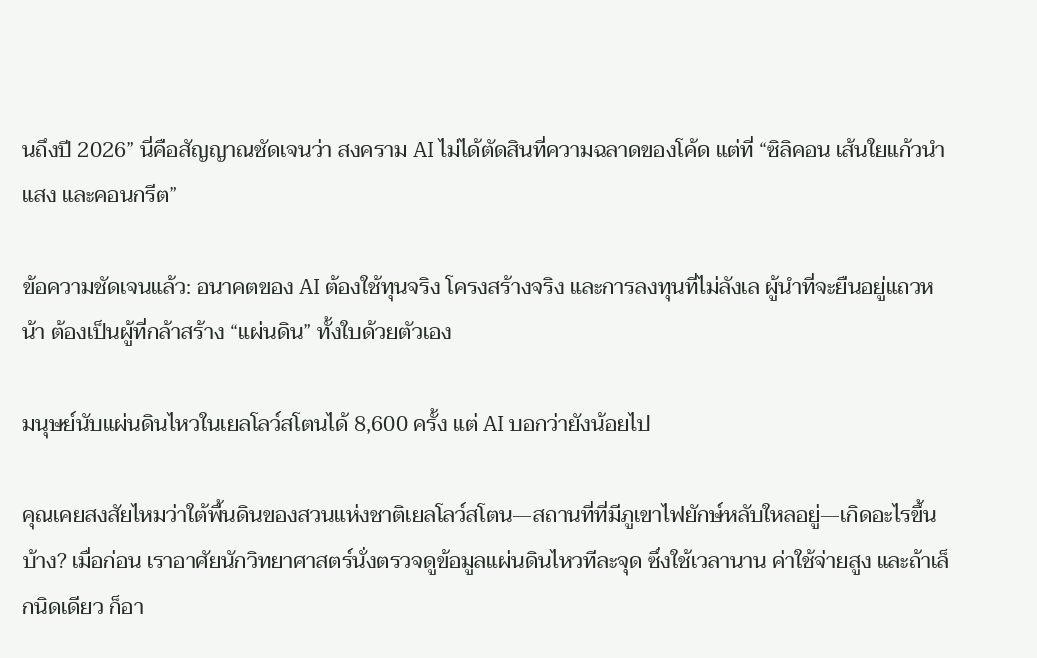นถึงปี 2026” นี่คือสัญญาณชัดเจนว่า สงคราม AI ไม่ได้ตัดสินที่ความฉลาดของโค้ด แต่ที่ “ซิลิคอน เส้นใยแก้วนำแสง และคอนกรีต”

ข้อความชัดเจนแล้ว: อนาคตของ AI ต้องใช้ทุนจริง โครงสร้างจริง และการลงทุนที่ไม่ลังเล ผู้นำที่จะยืนอยู่แถวหน้า ต้องเป็นผู้ที่กล้าสร้าง “แผ่นดิน” ทั้งใบด้วยตัวเอง

มนุษย์นับแผ่นดินไหวในเยลโลว์สโตนได้ 8,600 ครั้ง แต่ AI บอกว่ายังน้อยไป

คุณเคยสงสัยไหมว่าใต้พื้นดินของสวนแห่งชาติเยลโลว์สโตน—สถานที่ที่มีภูเขาไฟยักษ์หลับใหลอยู่—เกิดอะไรขึ้นบ้าง? เมื่อก่อน เราอาศัยนักวิทยาศาสตร์นั่งตรวจดูข้อมูลแผ่นดินไหวทีละจุด ซึ่งใช้เวลานาน ค่าใช้จ่ายสูง และถ้าเล็กนิดเดียว ก็อา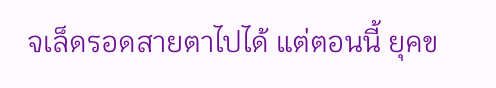จเล็ดรอดสายตาไปได้ แต่ตอนนี้ ยุคข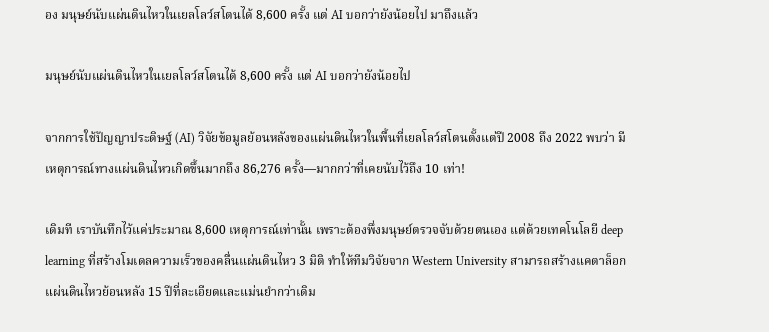อง มนุษย์นับแผ่นดินไหวในเยลโลว์สโตนได้ 8,600 ครั้ง แต่ AI บอกว่ายังน้อยไป มาถึงแล้ว

มนุษย์นับแผ่นดินไหวในเยลโลว์สโตนได้ 8,600 ครั้ง แต่ AI บอกว่ายังน้อยไป

จากการใช้ปัญญาประดิษฐ์ (AI) วิจัยข้อมูลย้อนหลังของแผ่นดินไหวในพื้นที่เยลโลว์สโตนตั้งแต่ปี 2008 ถึง 2022 พบว่า มีเหตุการณ์ทางแผ่นดินไหวเกิดขึ้นมากถึง 86,276 ครั้ง—มากกว่าที่เคยนับไว้ถึง 10 เท่า!

เดิมที เราบันทึกไว้แค่ประมาณ 8,600 เหตุการณ์เท่านั้น เพราะต้องพึ่งมนุษย์ตรวจจับด้วยตนเอง แต่ด้วยเทคโนโลยี deep learning ที่สร้างโมเดลความเร็วของคลื่นแผ่นดินไหว 3 มิติ ทำให้ทีมวิจัยจาก Western University สามารถสร้างแคตาล็อกแผ่นดินไหวย้อนหลัง 15 ปีที่ละเอียดและแม่นยำกว่าเดิม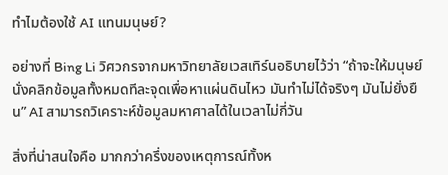ทำไมต้องใช้ AI แทนมนุษย์?

อย่างที่ Bing Li วิศวกรจากมหาวิทยาลัยเวสเทิร์นอธิบายไว้ว่า “ถ้าจะให้มนุษย์นั่งคลิกข้อมูลทั้งหมดทีละจุดเพื่อหาแผ่นดินไหว มันทำไม่ได้จริงๆ มันไม่ยั่งยืน” AI สามารถวิเคราะห์ข้อมูลมหาศาลได้ในเวลาไม่กี่วัน

สิ่งที่น่าสนใจคือ มากกว่าครึ่งของเหตุการณ์ทั้งห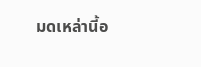มดเหล่านี้อ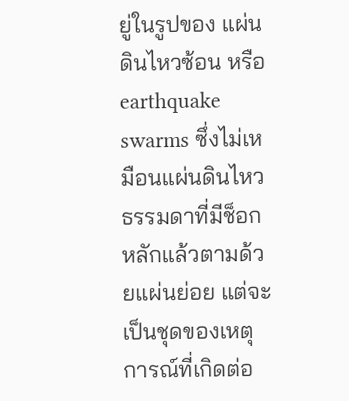ยู่ในรูปของ แผ่นดินไหวซ้อน หรือ earthquake swarms ซึ่งไม่เหมือนแผ่นดินไหวธรรมดาที่มีช็อกหลักแล้วตามด้วยแผ่นย่อย แต่จะเป็นชุดของเหตุการณ์ที่เกิดต่อ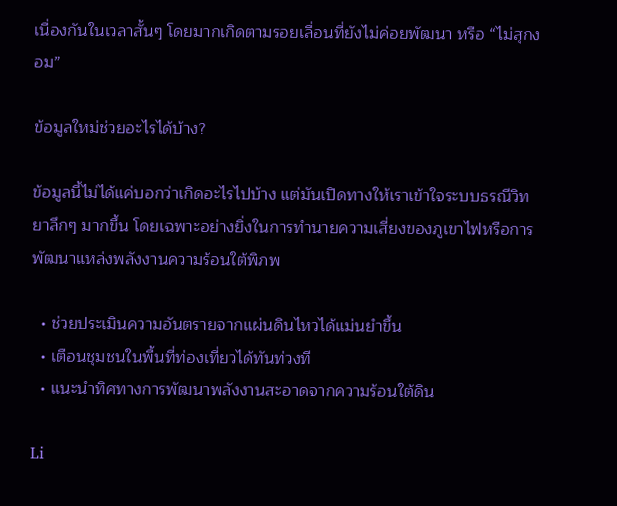เนื่องกันในเวลาสั้นๆ โดยมากเกิดตามรอยเลื่อนที่ยังไม่ค่อยพัฒนา หรือ “ไม่สุกงอม”

ข้อมูลใหม่ช่วยอะไรได้บ้าง?

ข้อมูลนี้ไม่ได้แค่บอกว่าเกิดอะไรไปบ้าง แต่มันเปิดทางให้เราเข้าใจระบบธรณีวิทยาลึกๆ มากขึ้น โดยเฉพาะอย่างยิ่งในการทำนายความเสี่ยงของภูเขาไฟหรือการพัฒนาแหล่งพลังงานความร้อนใต้พิภพ

  • ช่วยประเมินความอันตรายจากแผ่นดินไหวได้แม่นยำขึ้น
  • เตือนชุมชนในพื้นที่ท่องเที่ยวได้ทันท่วงที
  • แนะนำทิศทางการพัฒนาพลังงานสะอาดจากความร้อนใต้ดิน

Li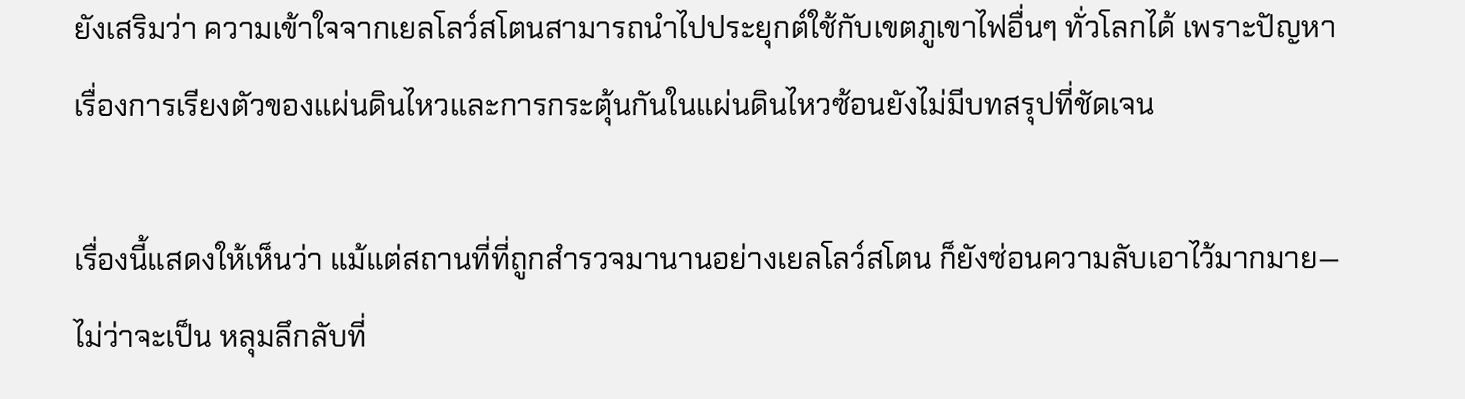ยังเสริมว่า ความเข้าใจจากเยลโลว์สโตนสามารถนำไปประยุกต์ใช้กับเขตภูเขาไฟอื่นๆ ทั่วโลกได้ เพราะปัญหาเรื่องการเรียงตัวของแผ่นดินไหวและการกระตุ้นกันในแผ่นดินไหวซ้อนยังไม่มีบทสรุปที่ชัดเจน

เรื่องนี้แสดงให้เห็นว่า แม้แต่สถานที่ที่ถูกสำรวจมานานอย่างเยลโลว์สโตน ก็ยังซ่อนความลับเอาไว้มากมาย—ไม่ว่าจะเป็น หลุมลึกลับที่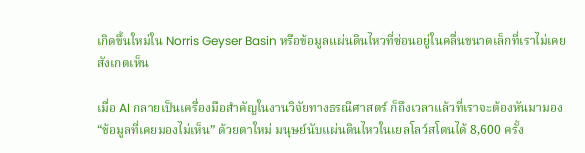เกิดขึ้นใหม่ใน Norris Geyser Basin หรือข้อมูลแผ่นดินไหวที่ซ่อนอยู่ในคลื่นขนาดเล็กที่เราไม่เคยสังเกตเห็น

เมื่อ AI กลายเป็นเครื่องมือสำคัญในงานวิจัยทางธรณีศาสตร์ ก็ถึงเวลาแล้วที่เราจะต้องหันมามอง “ข้อมูลที่เคยมองไม่เห็น” ด้วยตาใหม่ มนุษย์นับแผ่นดินไหวในเยลโลว์สโตนได้ 8,600 ครั้ง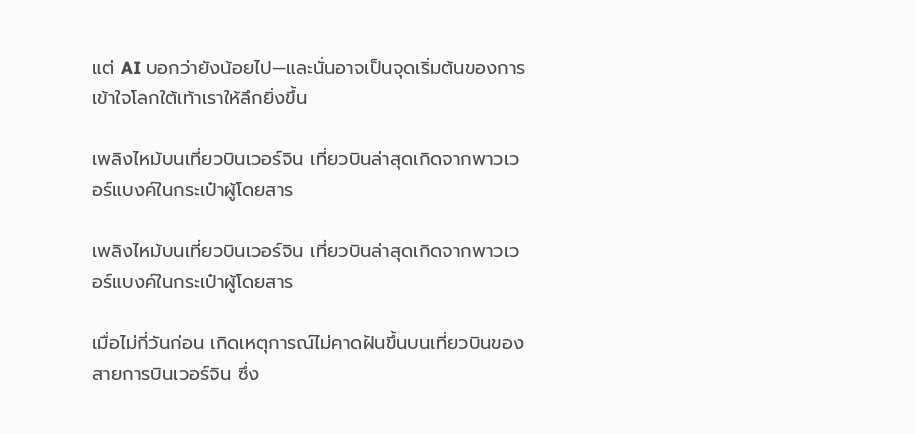แต่ AI บอกว่ายังน้อยไป—และนั่นอาจเป็นจุดเริ่มต้นของการเข้าใจโลกใต้เท้าเราให้ลึกยิ่งขึ้น

เพลิงไหม้บนเที่ยวบินเวอร์จิน เที่ยวบินล่าสุดเกิดจากพาวเวอร์แบงค์ในกระเป๋าผู้โดยสาร

เพลิงไหม้บนเที่ยวบินเวอร์จิน เที่ยวบินล่าสุดเกิดจากพาวเวอร์แบงค์ในกระเป๋าผู้โดยสาร

เมื่อไม่กี่วันก่อน เกิดเหตุการณ์ไม่คาดฝันขึ้นบนเที่ยวบินของสายการบินเวอร์จิน ซึ่ง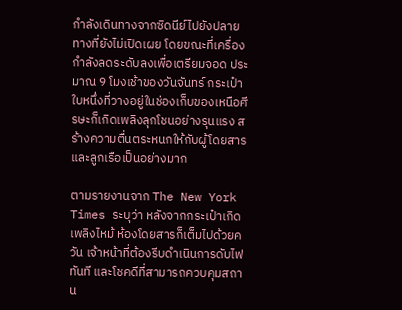กำลังเดินทางจากซิดนีย์ไปยังปลายทางที่ยังไม่เปิดเผย โดยขณะที่เครื่องกำลังลดระดับลงเพื่อเตรียมจอด ประมาณ 9 โมงเช้าของวันจันทร์ กระเป๋าใบหนึ่งที่วางอยู่ในช่องเก็บของเหนือศีรษะก็เกิดเพลิงลุกโชนอย่างรุนแรง สร้างความตื่นตระหนกให้กับผู้โดยสารและลูกเรือเป็นอย่างมาก

ตามรายงานจาก The New York Times ระบุว่า หลังจากกระเป๋าเกิดเพลิงไหม้ ห้องโดยสารก็เต็มไปด้วยควัน เจ้าหน้าที่ต้องรีบดำเนินการดับไฟทันที และโชคดีที่สามารถควบคุมสถาน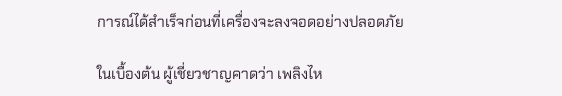การณ์ได้สำเร็จก่อนที่เครื่องจะลงจอดอย่างปลอดภัย

ในเบื้องต้น ผู้เชี่ยวชาญคาดว่า เพลิงไห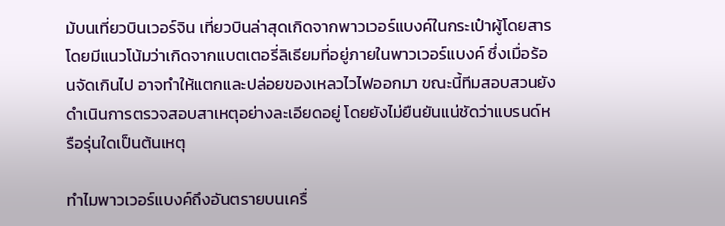ม้บนเที่ยวบินเวอร์จิน เที่ยวบินล่าสุดเกิดจากพาวเวอร์แบงค์ในกระเป๋าผู้โดยสาร โดยมีแนวโน้มว่าเกิดจากแบตเตอรี่ลิเธียมที่อยู่ภายในพาวเวอร์แบงค์ ซึ่งเมื่อร้อนจัดเกินไป อาจทำให้แตกและปล่อยของเหลวไวไฟออกมา ขณะนี้ทีมสอบสวนยังดำเนินการตรวจสอบสาเหตุอย่างละเอียดอยู่ โดยยังไม่ยืนยันแน่ชัดว่าแบรนด์หรือรุ่นใดเป็นต้นเหตุ

ทำไมพาวเวอร์แบงค์ถึงอันตรายบนเครื่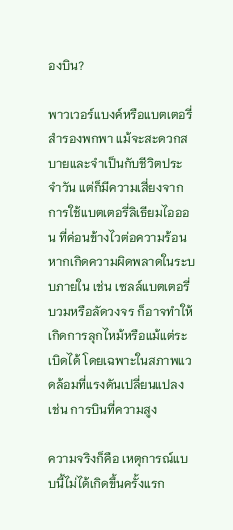องบิน?

พาวเวอร์แบงค์หรือแบตเตอรี่สำรองพกพา แม้จะสะดวกสบายและจำเป็นกับชีวิตประจำวัน แต่ก็มีความเสี่ยงจากการใช้แบตเตอรี่ลิเธียมไอออน ที่ค่อนข้างไวต่อความร้อน หากเกิดความผิดพลาดในระบบภายใน เช่น เซลล์แบตเตอรี่บวมหรือลัดวงจร ก็อาจทำให้เกิดการลุกไหม้หรือแม้แต่ระเบิดได้ โดยเฉพาะในสภาพแวดล้อมที่แรงดันเปลี่ยนแปลง เช่น การบินที่ความสูง

ความจริงก็คือ เหตุการณ์แบบนี้ไม่ได้เกิดขึ้นครั้งแรก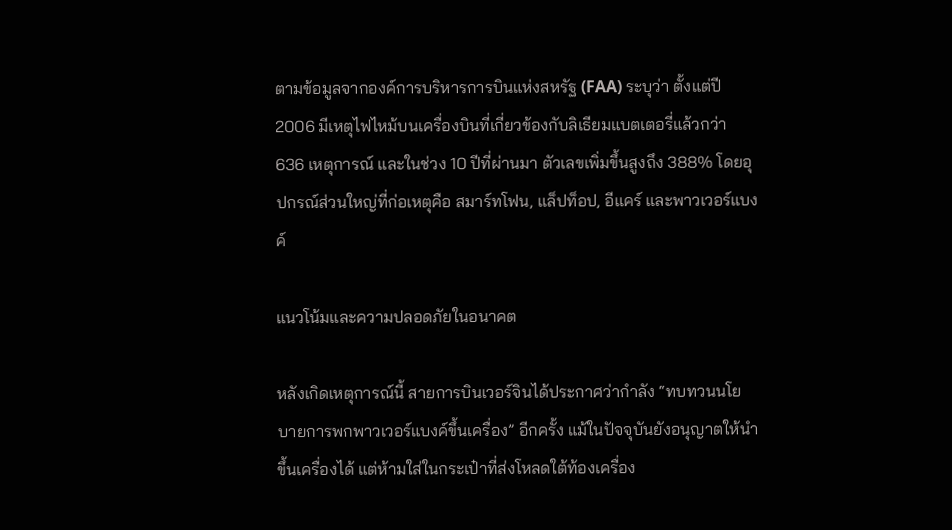ตามข้อมูลจากองค์การบริหารการบินแห่งสหรัฐ (FAA) ระบุว่า ตั้งแต่ปี 2006 มีเหตุไฟไหม้บนเครื่องบินที่เกี่ยวข้องกับลิเธียมแบตเตอรี่แล้วกว่า 636 เหตุการณ์ และในช่วง 10 ปีที่ผ่านมา ตัวเลขเพิ่มขึ้นสูงถึง 388% โดยอุปกรณ์ส่วนใหญ่ที่ก่อเหตุคือ สมาร์ทโฟน, แล็ปท็อป, อีแคร์ และพาวเวอร์แบงค์

แนวโน้มและความปลอดภัยในอนาคต

หลังเกิดเหตุการณ์นี้ สายการบินเวอร์จินได้ประกาศว่ากำลัง “ทบทวนนโยบายการพกพาวเวอร์แบงค์ขึ้นเครื่อง” อีกครั้ง แม้ในปัจจุบันยังอนุญาตให้นำขึ้นเครื่องได้ แต่ห้ามใส่ในกระเป๋าที่ส่งโหลดใต้ท้องเครื่อง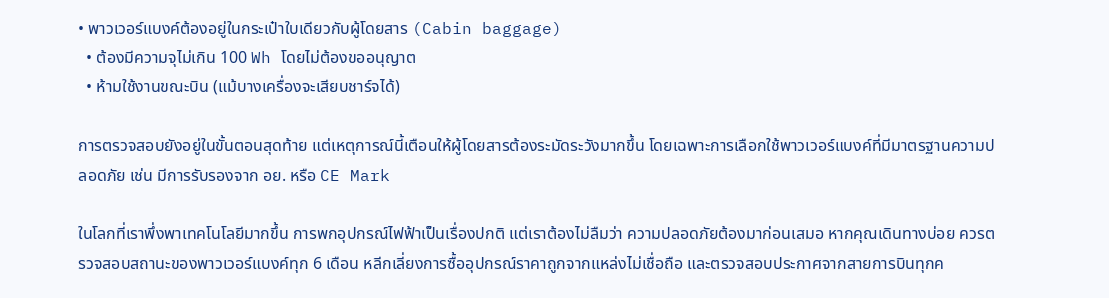• พาวเวอร์แบงค์ต้องอยู่ในกระเป๋าใบเดียวกับผู้โดยสาร (Cabin baggage)
  • ต้องมีความจุไม่เกิน 100 Wh โดยไม่ต้องขออนุญาต
  • ห้ามใช้งานขณะบิน (แม้บางเครื่องจะเสียบชาร์จได้)

การตรวจสอบยังอยู่ในขั้นตอนสุดท้าย แต่เหตุการณ์นี้เตือนให้ผู้โดยสารต้องระมัดระวังมากขึ้น โดยเฉพาะการเลือกใช้พาวเวอร์แบงค์ที่มีมาตรฐานความปลอดภัย เช่น มีการรับรองจาก อย. หรือ CE Mark

ในโลกที่เราพึ่งพาเทคโนโลยีมากขึ้น การพกอุปกรณ์ไฟฟ้าเป็นเรื่องปกติ แต่เราต้องไม่ลืมว่า ความปลอดภัยต้องมาก่อนเสมอ หากคุณเดินทางบ่อย ควรตรวจสอบสถานะของพาวเวอร์แบงค์ทุก 6 เดือน หลีกเลี่ยงการซื้ออุปกรณ์ราคาถูกจากแหล่งไม่เชื่อถือ และตรวจสอบประกาศจากสายการบินทุกค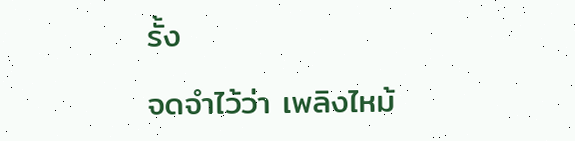รั้ง

จดจำไว้ว่า เพลิงไหม้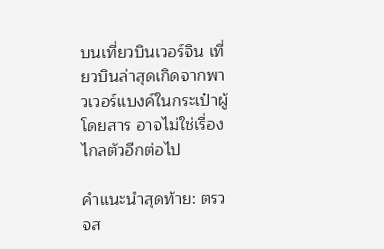บนเที่ยวบินเวอร์จิน เที่ยวบินล่าสุดเกิดจากพาวเวอร์แบงค์ในกระเป๋าผู้โดยสาร อาจไม่ใช่เรื่องไกลตัวอีกต่อไป

คำแนะนำสุดท้าย: ตรวจส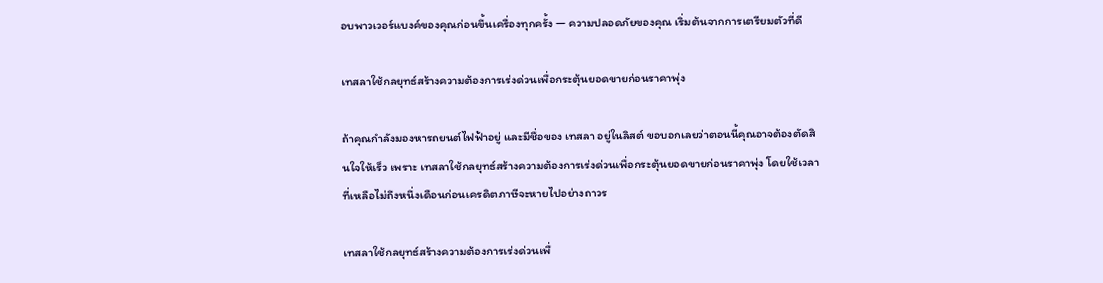อบพาวเวอร์แบงค์ของคุณก่อนขึ้นเครื่องทุกครั้ง — ความปลอดภัยของคุณ เริ่มต้นจากการเตรียมตัวที่ดี

เทสลาใช้กลยุทธ์สร้างความต้องการเร่งด่วนเพื่อกระตุ้นยอดขายก่อนราคาพุ่ง

ถ้าคุณกำลังมองหารถยนต์ไฟฟ้าอยู่ และมีชื่อของ เทสลา อยู่ในลิสต์ ขอบอกเลยว่าตอนนี้คุณอาจต้องตัดสินใจให้เร็ว เพราะ เทสลาใช้กลยุทธ์สร้างความต้องการเร่งด่วนเพื่อกระตุ้นยอดขายก่อนราคาพุ่ง โดยใช้เวลาที่เหลือไม่ถึงหนึ่งเดือนก่อนเครดิตภาษีจะหายไปอย่างถาวร

เทสลาใช้กลยุทธ์สร้างความต้องการเร่งด่วนเพื่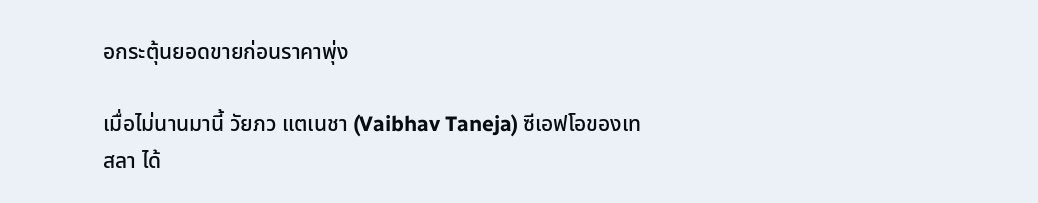อกระตุ้นยอดขายก่อนราคาพุ่ง

เมื่อไม่นานมานี้ วัยภว แตเนชา (Vaibhav Taneja) ซีเอฟโอของเทสลา ได้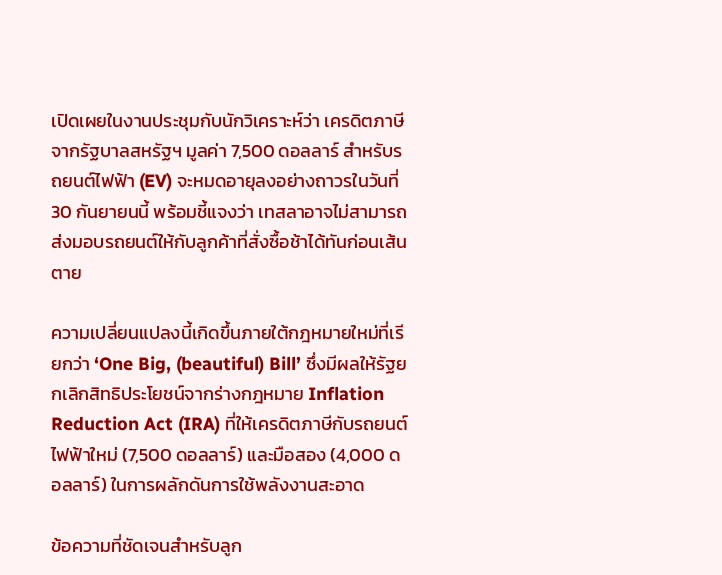เปิดเผยในงานประชุมกับนักวิเคราะห์ว่า เครดิตภาษีจากรัฐบาลสหรัฐฯ มูลค่า 7,500 ดอลลาร์ สำหรับรถยนต์ไฟฟ้า (EV) จะหมดอายุลงอย่างถาวรในวันที่ 30 กันยายนนี้ พร้อมชี้แจงว่า เทสลาอาจไม่สามารถส่งมอบรถยนต์ให้กับลูกค้าที่สั่งซื้อช้าได้ทันก่อนเส้นตาย

ความเปลี่ยนแปลงนี้เกิดขึ้นภายใต้กฎหมายใหม่ที่เรียกว่า ‘One Big, (beautiful) Bill’ ซึ่งมีผลให้รัฐยกเลิกสิทธิประโยชน์จากร่างกฎหมาย Inflation Reduction Act (IRA) ที่ให้เครดิตภาษีกับรถยนต์ไฟฟ้าใหม่ (7,500 ดอลลาร์) และมือสอง (4,000 ดอลลาร์) ในการผลักดันการใช้พลังงานสะอาด

ข้อความที่ชัดเจนสำหรับลูก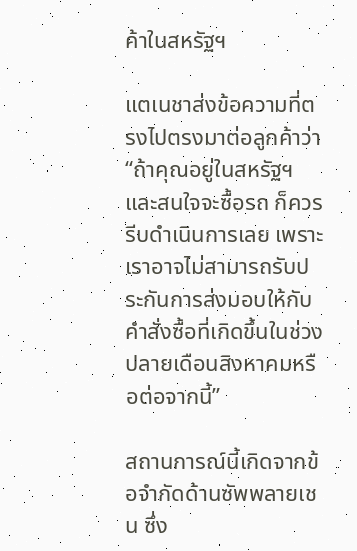ค้าในสหรัฐฯ

แตเนชาส่งข้อความที่ตรงไปตรงมาต่อลูกค้าว่า “ถ้าคุณอยู่ในสหรัฐฯ และสนใจจะซื้อรถ ก็ควรรีบดำเนินการเลย เพราะเราอาจไม่สามารถรับประกันการส่งมอบให้กับคำสั่งซื้อที่เกิดขึ้นในช่วงปลายเดือนสิงหาคมหรือต่อจากนี้”

สถานการณ์นี้เกิดจากข้อจำกัดด้านซัพพลายเชน ซึ่ง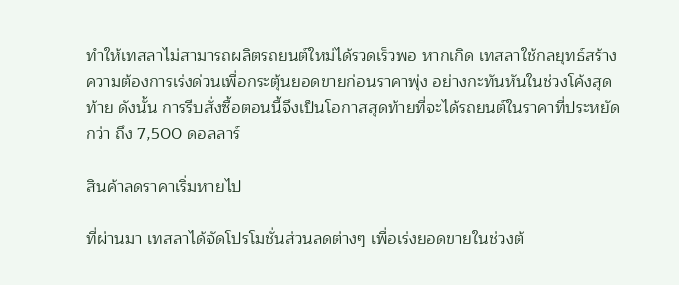ทำให้เทสลาไม่สามารถผลิตรถยนต์ใหม่ได้รวดเร็วพอ หากเกิด เทสลาใช้กลยุทธ์สร้างความต้องการเร่งด่วนเพื่อกระตุ้นยอดขายก่อนราคาพุ่ง อย่างกะทันหันในช่วงโค้งสุดท้าย ดังนั้น การรีบสั่งซื้อตอนนี้จึงเป็นโอกาสสุดท้ายที่จะได้รถยนต์ในราคาที่ประหยัดกว่า ถึง 7,500 ดอลลาร์

สินค้าลดราคาเริ่มหายไป

ที่ผ่านมา เทสลาได้จัดโปรโมชั่นส่วนลดต่างๆ เพื่อเร่งยอดขายในช่วงต้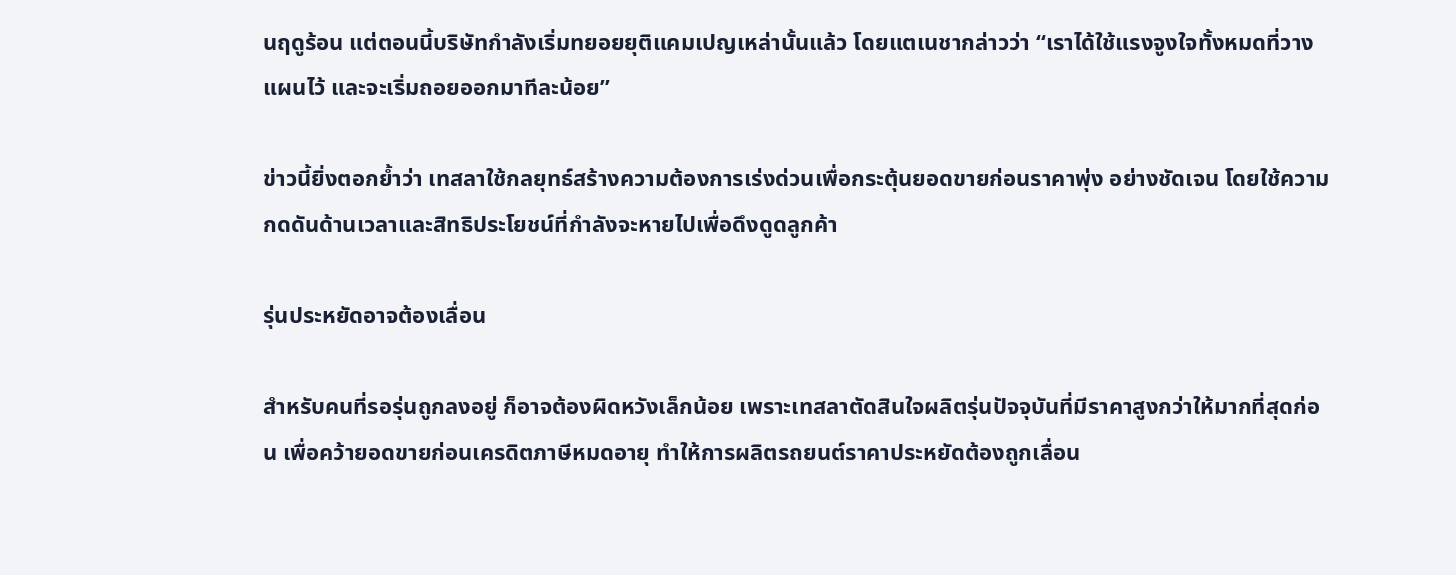นฤดูร้อน แต่ตอนนี้บริษัทกำลังเริ่มทยอยยุติแคมเปญเหล่านั้นแล้ว โดยแตเนชากล่าวว่า “เราได้ใช้แรงจูงใจทั้งหมดที่วางแผนไว้ และจะเริ่มถอยออกมาทีละน้อย”

ข่าวนี้ยิ่งตอกย้ำว่า เทสลาใช้กลยุทธ์สร้างความต้องการเร่งด่วนเพื่อกระตุ้นยอดขายก่อนราคาพุ่ง อย่างชัดเจน โดยใช้ความกดดันด้านเวลาและสิทธิประโยชน์ที่กำลังจะหายไปเพื่อดึงดูดลูกค้า

รุ่นประหยัดอาจต้องเลื่อน

สำหรับคนที่รอรุ่นถูกลงอยู่ ก็อาจต้องผิดหวังเล็กน้อย เพราะเทสลาตัดสินใจผลิตรุ่นปัจจุบันที่มีราคาสูงกว่าให้มากที่สุดก่อน เพื่อคว้ายอดขายก่อนเครดิตภาษีหมดอายุ ทำให้การผลิตรถยนต์ราคาประหยัดต้องถูกเลื่อน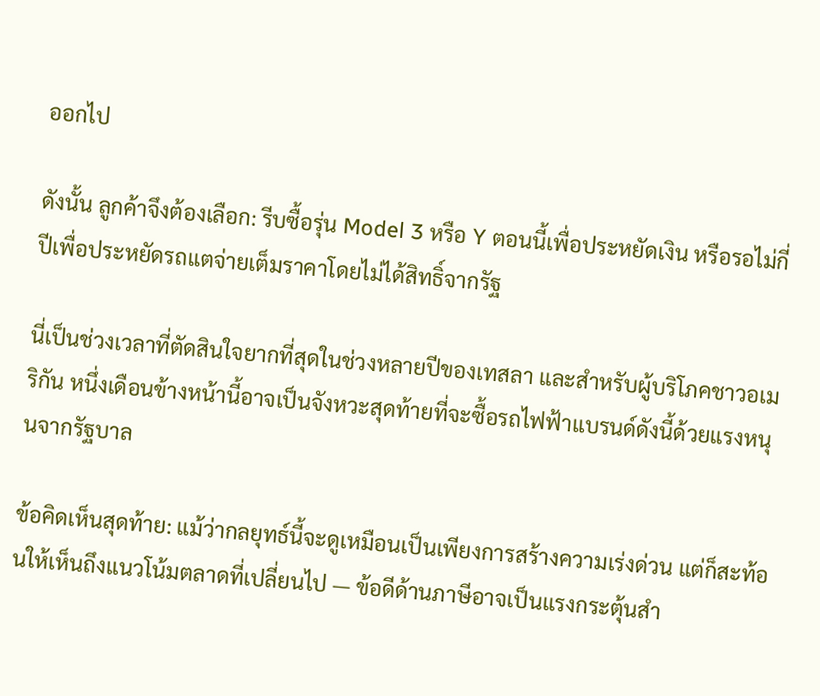ออกไป

ดังนั้น ลูกค้าจึงต้องเลือก: รีบซื้อรุ่น Model 3 หรือ Y ตอนนี้เพื่อประหยัดเงิน หรือรอไม่กี่ปีเพื่อประหยัดรถแตจ่ายเต็มราคาโดยไม่ได้สิทธิ์จากรัฐ

นี่เป็นช่วงเวลาที่ตัดสินใจยากที่สุดในช่วงหลายปีของเทสลา และสำหรับผู้บริโภคชาวอเมริกัน หนึ่งเดือนข้างหน้านี้อาจเป็นจังหวะสุดท้ายที่จะซื้อรถไฟฟ้าแบรนด์ดังนี้ด้วยแรงหนุนจากรัฐบาล

ข้อคิดเห็นสุดท้าย: แม้ว่ากลยุทธ์นี้จะดูเหมือนเป็นเพียงการสร้างความเร่งด่วน แต่ก็สะท้อนให้เห็นถึงแนวโน้มตลาดที่เปลี่ยนไป — ข้อดีด้านภาษีอาจเป็นแรงกระตุ้นสำ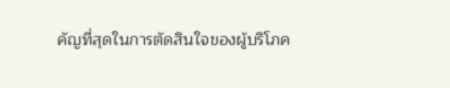คัญที่สุดในการตัดสินใจของผู้บริโภค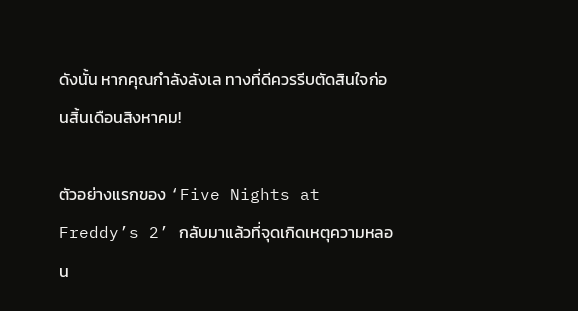ดังนั้น หากคุณกำลังลังเล ทางที่ดีควรรีบตัดสินใจก่อนสิ้นเดือนสิงหาคม!

ตัวอย่างแรกของ ‘Five Nights at Freddy’s 2’ กลับมาแล้วที่จุดเกิดเหตุความหลอน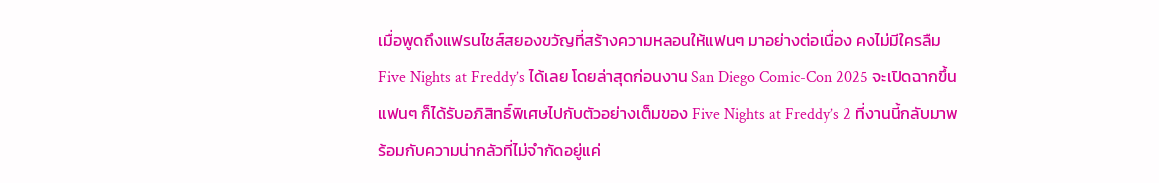เมื่อพูดถึงแฟรนไชส์สยองขวัญที่สร้างความหลอนให้แฟนๆ มาอย่างต่อเนื่อง คงไม่มีใครลืม Five Nights at Freddy’s ได้เลย โดยล่าสุดก่อนงาน San Diego Comic-Con 2025 จะเปิดฉากขึ้น แฟนๆ ก็ได้รับอภิสิทธิ์พิเศษไปกับตัวอย่างเต็มของ Five Nights at Freddy’s 2 ที่งานนี้กลับมาพร้อมกับความน่ากลัวที่ไม่จำกัดอยู่แค่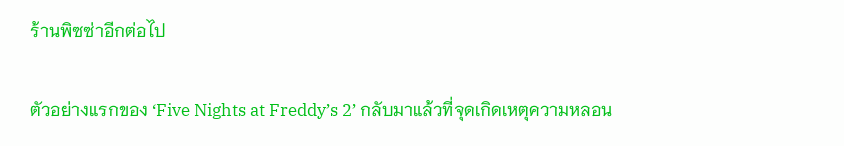ร้านพิซซ่าอีกต่อไป

ตัวอย่างแรกของ ‘Five Nights at Freddy’s 2’ กลับมาแล้วที่จุดเกิดเหตุความหลอน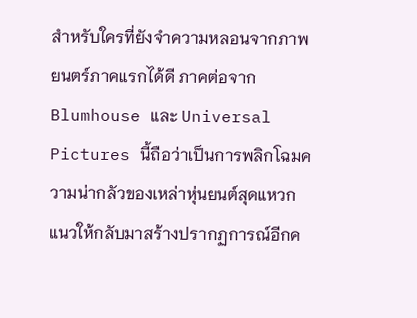สำหรับใครที่ยังจำความหลอนจากภาพยนตร์ภาคแรกได้ดี ภาคต่อจาก Blumhouse และ Universal Pictures นี้ถือว่าเป็นการพลิกโฉมความน่ากลัวของเหล่าหุ่นยนต์สุดแหวกแนวให้กลับมาสร้างปรากฏการณ์อีกค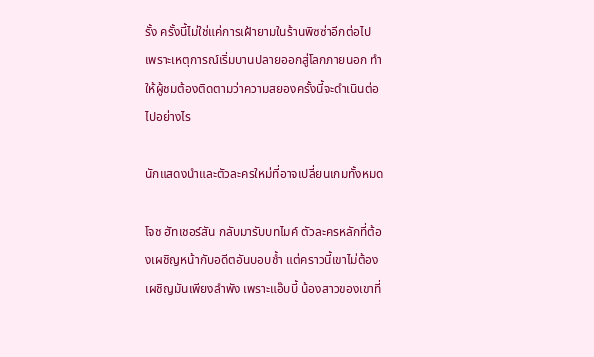รั้ง ครั้งนี้ไม่ใช่แค่การเฝ้ายามในร้านพิซซ่าอีกต่อไป เพราะเหตุการณ์เริ่มบานปลายออกสู่โลกภายนอก ทำให้ผู้ชมต้องติดตามว่าความสยองครั้งนี้จะดำเนินต่อไปอย่างไร

นักแสดงนำและตัวละครใหม่ที่อาจเปลี่ยนเกมทั้งหมด

โจช ฮัทเชอร์สัน กลับมารับบทไมค์ ตัวละครหลักที่ต้องเผชิญหน้ากับอดีตอันบอบช้ำ แต่คราวนี้เขาไม่ต้องเผชิญมันเพียงลำพัง เพราะแอ๊บบี้ น้องสาวของเขาที่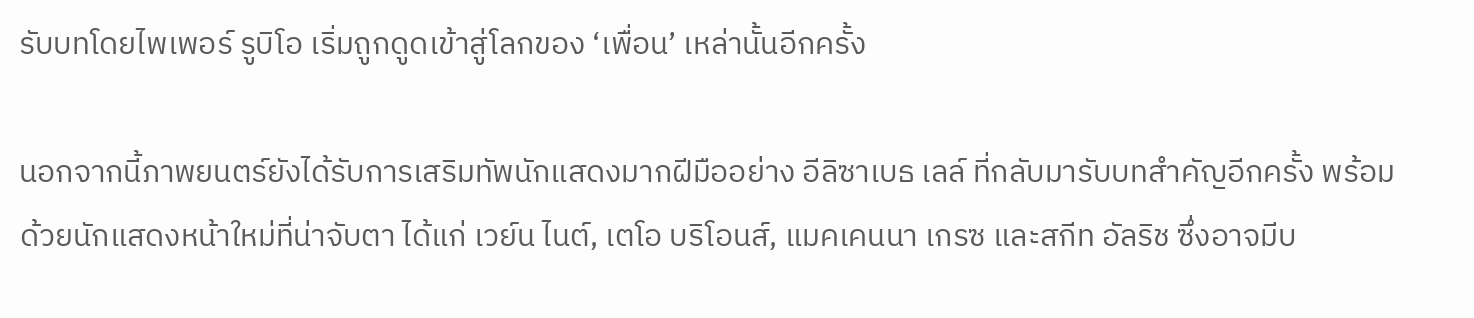รับบทโดยไพเพอร์ รูบิโอ เริ่มถูกดูดเข้าสู่โลกของ ‘เพื่อน’ เหล่านั้นอีกครั้ง

นอกจากนี้ภาพยนตร์ยังได้รับการเสริมทัพนักแสดงมากฝีมืออย่าง อีลิซาเบธ เลล์ ที่กลับมารับบทสำคัญอีกครั้ง พร้อมด้วยนักแสดงหน้าใหม่ที่น่าจับตา ได้แก่ เวย์น ไนต์, เตโอ บริโอนส์, แมคเคนนา เกรซ และสกีท อัลริช ซึ่งอาจมีบ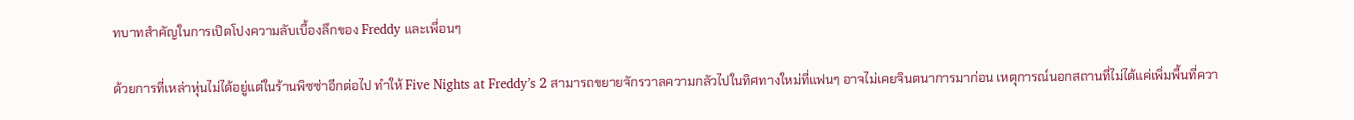ทบาทสำคัญในการเปิดโปงความลับเบื้องลึกของ Freddy และเพื่อนๆ

ด้วยการที่เหล่าหุ่นไม่ได้อยู่แต่ในร้านพิซซ่าอีกต่อไป ทำให้ Five Nights at Freddy’s 2 สามารถขยายจักรวาลความกลัวไปในทิศทางใหม่ที่แฟนๆ อาจไม่เคยจินตนาการมาก่อน เหตุการณ์นอกสถานที่ไม่ได้แค่เพิ่มพื้นที่ควา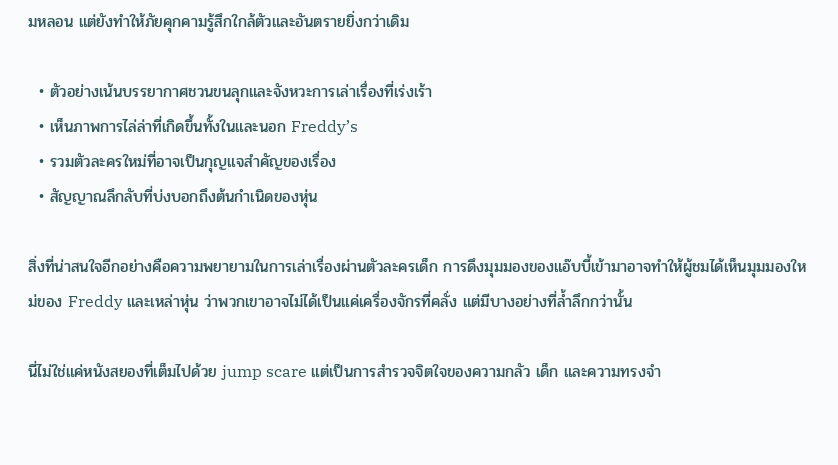มหลอน แต่ยังทำให้ภัยคุกคามรู้สึกใกล้ตัวและอันตรายยิ่งกว่าเดิม

  • ตัวอย่างเน้นบรรยากาศชวนขนลุกและจังหวะการเล่าเรื่องที่เร่งเร้า
  • เห็นภาพการไล่ล่าที่เกิดขึ้นทั้งในและนอก Freddy’s
  • รวมตัวละครใหม่ที่อาจเป็นกุญแจสำคัญของเรื่อง
  • สัญญาณลึกลับที่บ่งบอกถึงต้นกำเนิดของหุ่น

สิ่งที่น่าสนใจอีกอย่างคือความพยายามในการเล่าเรื่องผ่านตัวละครเด็ก การดึงมุมมองของแอ๊บบี้เข้ามาอาจทำให้ผู้ชมได้เห็นมุมมองใหม่ของ Freddy และเหล่าหุ่น ว่าพวกเขาอาจไม่ได้เป็นแค่เครื่องจักรที่คลั่ง แต่มีบางอย่างที่ล้ำลึกกว่านั้น

นี่ไม่ใช่แค่หนังสยองที่เต็มไปด้วย jump scare แต่เป็นการสำรวจจิตใจของความกลัว เด็ก และความทรงจำ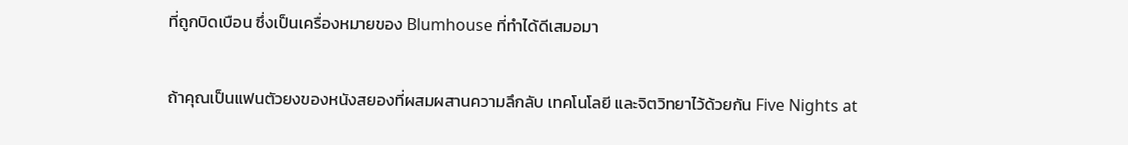ที่ถูกบิดเบือน ซึ่งเป็นเครื่องหมายของ Blumhouse ที่ทำได้ดีเสมอมา

ถ้าคุณเป็นแฟนตัวยงของหนังสยองที่ผสมผสานความลึกลับ เทคโนโลยี และจิตวิทยาไว้ด้วยกัน Five Nights at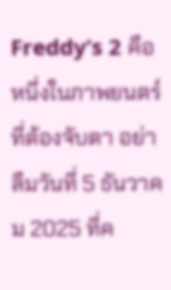Freddy’s 2 คือหนึ่งในภาพยนตร์ที่ต้องจับตา อย่าลืมวันที่ 5 ธันวาคม 2025 ที่ค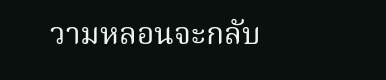วามหลอนจะกลับ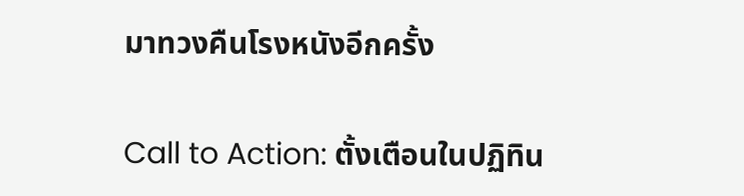มาทวงคืนโรงหนังอีกครั้ง

Call to Action: ตั้งเตือนในปฏิทิน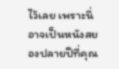ไว้เลย เพราะนี่อาจเป็นหนังสยองปลายปีที่คุณ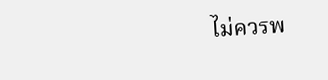ไม่ควรพ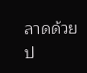ลาดด้วยป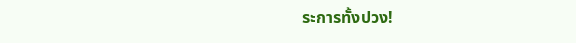ระการทั้งปวง!